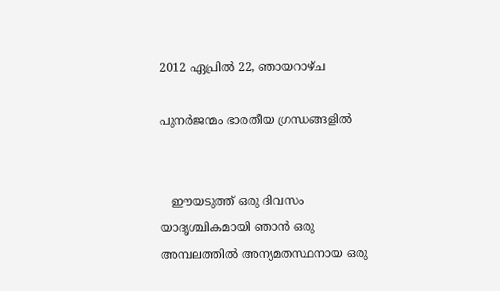2012 ഏപ്രിൽ 22, ഞായറാഴ്‌ച

പുനര്‍ജന്മം ഭാരതീയ ഗ്രന്ധങ്ങളില്‍


   ഈയടുത്ത് ഒരു ദിവസം യാദൃശ്ചികമായി ഞാന്‍ ഒരു അമ്പലത്തില്‍ അന്യമതസ്ഥനായ ഒരു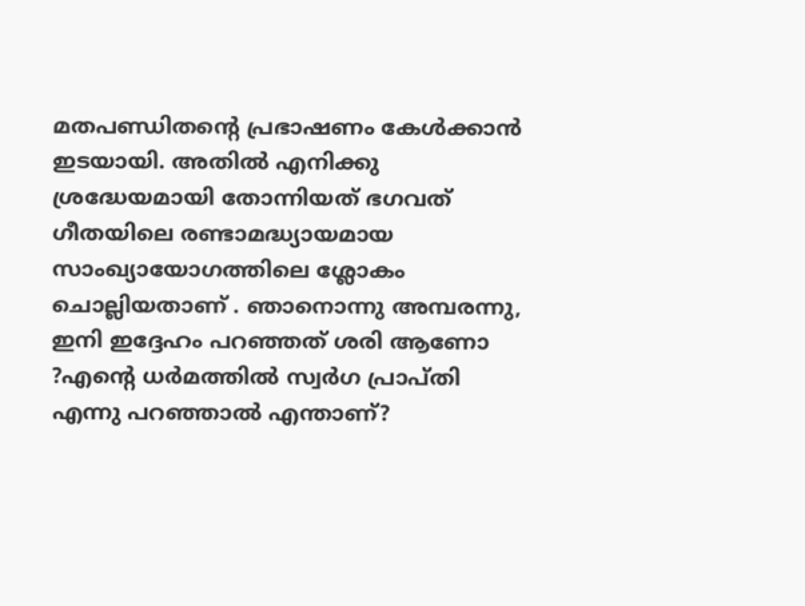മതപണ്ഡിതന്റെ പ്രഭാഷണം കേള്‍ക്കാന്‍ ഇടയായി. അതില്‍ എനിക്കു ശ്രദ്ധേയമായി തോന്നിയത് ഭഗവത് ഗീതയിലെ രണ്ടാമദ്ധ്യായമായ സാംഖ്യായോഗത്തിലെ ശ്ലോകം ചൊല്ലിയതാണ് . ഞാനൊന്നു അമ്പരന്നു, ഇനി ഇദ്ദേഹം പറഞ്ഞത് ശരി ആണോ ?എന്റെ ധര്‍മത്തില്‍ സ്വര്‍ഗ പ്രാപ്തി എന്നു പറഞ്ഞാല്‍ എന്താണ്?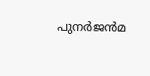പുനര്‍ജന്‍മ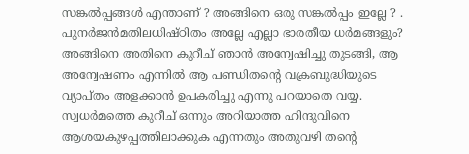സങ്കല്‍പ്പങ്ങള്‍ എന്താണ് ? അങ്ങിനെ ഒരു സങ്കല്‍പ്പം ഇല്ലേ ? . പുനര്‍ജന്‍മതിലധിഷ്ഠിതം അല്ലേ എല്ലാ ഭാരതീയ ധര്‍മങ്ങളും? അങ്ങിനെ അതിനെ കുറീച് ഞാന്‍ അന്വേഷിച്ചു തുടങ്ങി, ആ അന്വേഷണം എന്നില്‍ ആ പണ്ഡിതന്റെ വക്രബുദ്ധിയുടെ വ്യാപ്തം അളക്കാന്‍ ഉപകരിച്ചു എന്നു പറയാതെ വയ്യ.  സ്വധര്‍മത്തെ കുറീച് ഒന്നും അറിയാത്ത ഹിന്ദുവിനെ ആശയകുഴപ്പത്തിലാക്കുക എന്നതും അതുവഴി തന്റെ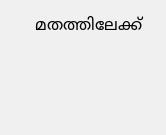മതത്തിലേക്ക്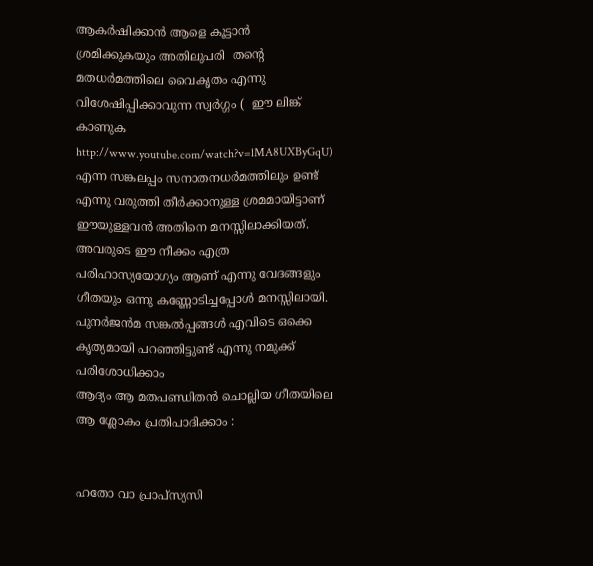ആകര്‍ഷിക്കാന്‍ ആളെ കൂട്ടാന്‍ ശ്രമിക്കുകയും അതിലുപരി  തന്റെ  മതധര്‍മത്തിലെ വൈകൃതം എന്നു വിശേഷിപ്പിക്കാവുന്ന സ്വര്‍ഗ്ഗം (  ഈ ലിങ്ക് കാണുക http://www.youtube.com/watch?v=lMA8UXByGqU) എന്ന സങ്കലപ്പം സനാതനധര്‍മത്തിലും ഉണ്ട് എന്നു വരുത്തി തീര്‍ക്കാനുള്ള ശ്രമമായിട്ടാണ് ഈയുള്ളവന്‍ അതിനെ മനസ്സിലാക്കിയത്. അവരുടെ ഈ നീക്കം എത്ര പരിഹാസ്യയോഗ്യം ആണ് എന്നു വേദങ്ങളും ഗീതയും ഒന്നു കണ്ണോടിച്ചപ്പോള്‍ മനസ്സിലായി. പുനര്‍ജന്‍മ സങ്കല്‍പ്പങ്ങള്‍ എവിടെ ഒക്കെ കൃത്യമായി പറഞ്ഞിട്ടുണ്ട് എന്നു നമുക്ക് പരിശോധിക്കാം
ആദ്യം ആ മതപണ്ഡിതന്‍ ചൊല്ലിയ ഗീതയിലെ ആ ശ്ലോകം പ്രതിപാദിക്കാം :


ഹതോ വാ പ്രാപ്സ്യസി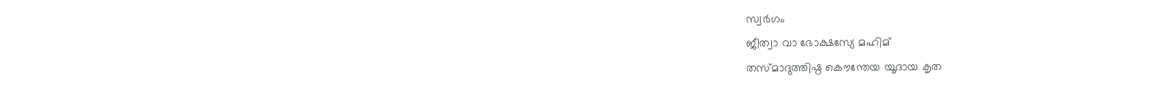സ്വര്‍ഗം
ജീത്വാ വാ ഭോക്ഷസ്യേ മഹിമ്
തസ്മാദുത്തിഷ്ഠ കൌന്തേയ യൂദായ കൃത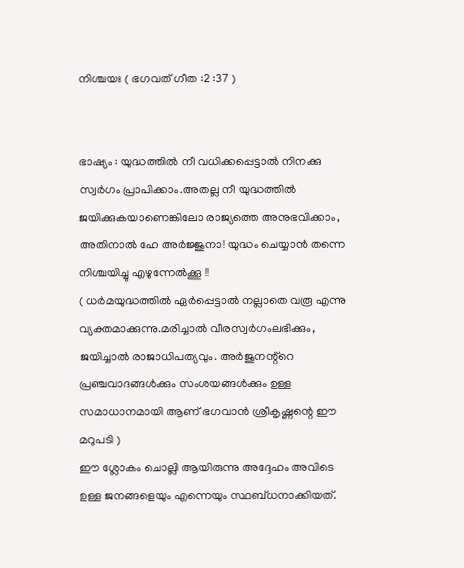നിശ്ചയഃ ( ഭഗവത് ഗീത :2 :37 )


ഭാഷ്യം : യുദ്ധത്തില്‍ നീ വധിക്കപ്പെട്ടാല്‍ നിനക്കു സ്വര്‍ഗം പ്രാപിക്കാം.അതല്ല നീ യുദ്ധത്തില്‍ ജയിക്കുകയാണെങ്കിലോ രാജ്യത്തെ അനുഭവിക്കാം, അതിനാല്‍ ഹേ അര്‍ജ്ജുനാ! യുദ്ധം ചെയ്യാന്‍ തന്നെ നിശ്ചയിച്ചു എഴുന്നേല്‍ക്കൂ !!
( ധര്‍മയുദ്ധത്തില്‍ ഏര്‍പ്പെട്ടാല്‍ നല്ലാതെ വരൂ എന്നു വ്യക്തമാക്കുന്നു.മരിച്ചാല്‍ വീരസ്വര്‍ഗംലഭിക്കും, ജയിച്ചാല്‍ രാജാധിപത്യവും. അര്‍ജുനന്റ്റെ പ്രഞ്ചവാദങ്ങള്‍ക്കും സംശയങ്ങള്‍ക്കും ഉള്ള സമാധാനമായി ആണ് ഭഗവാന്‍ ശ്രീകൃഷ്ണന്റെ ഈ മറുപടി )
ഈ ശ്ലോകം ചൊല്ലി ആയിരുന്നു അദ്ദേഹം അവിടെ ഉള്ള ജനങ്ങളെയും എന്നെയും സ്ഥബ്ധനാക്കിയത്.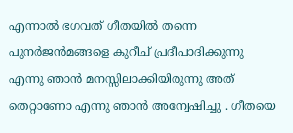എന്നാല്‍ ഭഗവത് ഗീതയില്‍ തന്നെ പുനര്‍ജന്‍മങ്ങളെ കുറീച് പ്രദീപാദിക്കുന്നു എന്നു ഞാന്‍ മനസ്സിലാക്കിയിരുന്നു അത് തെറ്റാണോ എന്നു ഞാന്‍ അന്വേഷിച്ചു . ഗീതയെ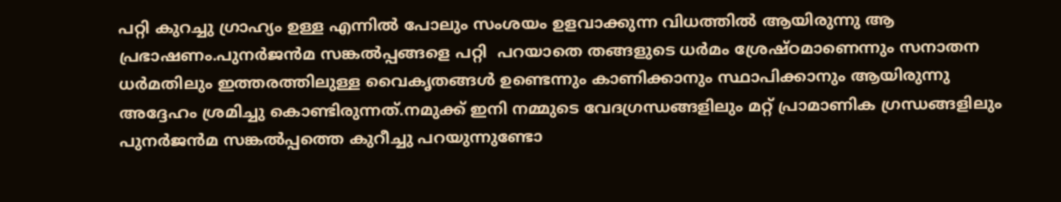പറ്റി കുറച്ചു ഗ്രാഹ്യം ഉള്ള എന്നില്‍ പോലും സംശയം ഉളവാക്കുന്ന വിധത്തില്‍ ആയിരുന്നു ആ പ്രഭാഷണം.പുനര്‍ജന്‍മ സങ്കല്‍പ്പങ്ങളെ പറ്റി  പറയാതെ തങ്ങളുടെ ധര്‍മം ശ്രേഷ്ഠമാണെന്നും സനാതന ധര്‍മതിലും ഇത്തരത്തിലുള്ള വൈകൃതങ്ങള്‍ ഉണ്ടെന്നും കാണിക്കാനും സ്ഥാപിക്കാനും ആയിരുന്നു അദ്ദേഹം ശ്രമിച്ചു കൊണ്ടിരുന്നത്.നമുക്ക് ഇനി നമ്മുടെ വേദഗ്രന്ധങ്ങളിലും മറ്റ് പ്രാമാണിക ഗ്രന്ധങ്ങളിലും പുനര്‍ജന്‍മ സങ്കല്‍പ്പത്തെ കുറീച്ചു പറയുന്നുണ്ടോ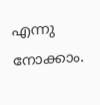എന്നു നോക്കാം.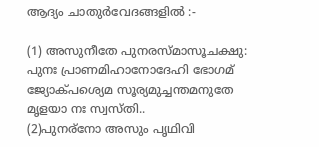ആദ്യം ചാതുര്‍വേദങ്ങളില്‍ :-

(1) അസുനീതേ പുനരസ്മാസൂചക്ഷു: പുനഃ പ്രാണമിഹാനോദേഹി ഭോഗമ്
ജ്യോക്പശ്യെമ സൂര്യമുച്ചന്തമനുതേ മൃളയാ നഃ സ്വസ്തി..
(2)പുനര്നോ അസും പൃഥിവി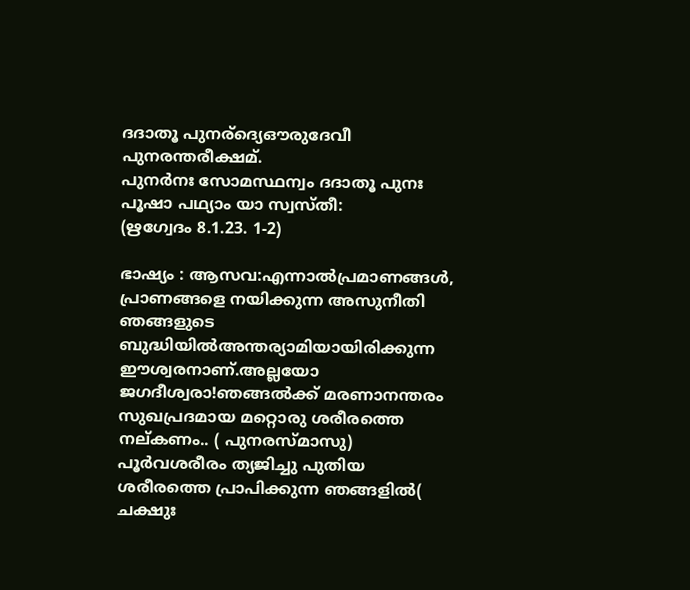ദദാതൂ പുനര്ദ്യെഔരുദേവീ പുനരന്തരീക്ഷമ്.
പുനര്‍നഃ സോമസ്ഥന്വം ദദാതൂ പുനഃ പൂഷാ പഥ്യാം യാ സ്വസ്തീ:
(ഋഗ്വേദം 8.1.23. 1-2)

ഭാഷ്യം : ആസവ:എന്നാല്‍പ്രമാണങ്ങള്‍, പ്രാണങ്ങളെ നയിക്കുന്ന അസുനീതി ഞങ്ങളുടെ ബുദ്ധിയില്‍അന്തര്യാമിയായിരിക്കുന്ന  ഈശ്വരനാണ്.അല്ലയോ ജഗദീശ്വരാ!ഞങ്ങല്‍ക്ക് മരണാനന്തരം സുഖപ്രദമായ മറ്റൊരു ശരീരത്തെ നല്കണം.. ( പുനരസ്മാസു)  പൂര്‍വശരീരം ത്യജിച്ചു പുതിയ ശരീരത്തെ പ്രാപിക്കുന്ന ഞങ്ങളില്‍( ചക്ഷുഃ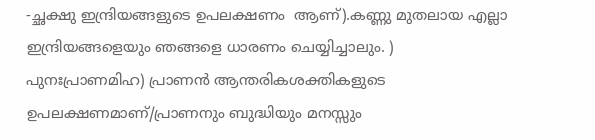-ച്ഛക്ഷു ഇന്ദ്രിയങ്ങളുടെ ഉപലക്ഷണം  ആണ്).കണ്ണു മുതലായ എല്ലാ ഇന്ദ്രിയങ്ങളെയും ഞങ്ങളെ ധാരണം ചെയ്യിച്ചാലും. ) പുനഃപ്രാണമിഹ) പ്രാണന്‍ ആന്തരികശക്തികളുടെ ഉപലക്ഷണമാണ്/പ്രാണനും ബുദ്ധിയും മനസ്സും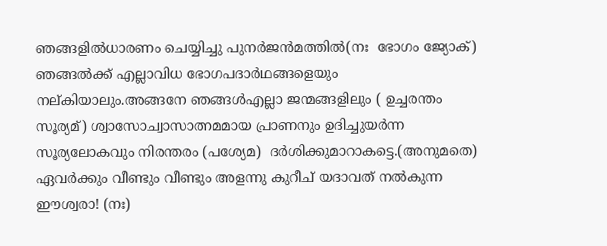ഞങ്ങളില്‍ധാരണം ചെയ്യിച്ചു പുനര്‍ജന്‍മത്തില്‍(നഃ  ഭോഗം ജ്യോക്) ഞങ്ങല്‍ക്ക് എല്ലാവിധ ഭോഗപദാര്‍ഥങ്ങളെയും നല്കിയാലും.അങ്ങനേ ഞങ്ങള്‍എല്ലാ ജന്മങ്ങളിലും ( ഉച്ചരന്തം  സൂര്യമ്) ശ്വാസോച്വാസാത്നമമായ പ്രാണനും ഉദിച്ചുയര്‍ന്ന സൂര്യലോകവും നിരന്തരം (പശ്യേമ)  ദര്‍ശിക്കുമാറാകട്ടെ.(അനുമതെ) ഏവര്‍ക്കും വീണ്ടും വീണ്ടും അളന്നു കുറീച് യദാവത് നല്‍കുന്ന ഈശ്വരാ! (നഃ)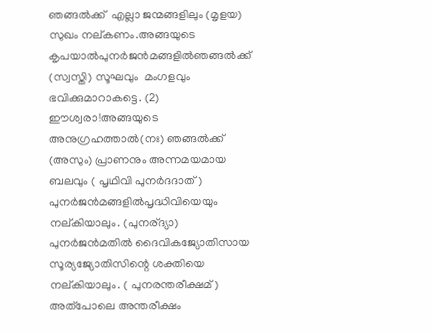ഞങ്ങല്‍ക്ക്  എല്ലാ ജന്മങ്ങളിലും (മൃളയ) സുഖം നല്കണം.അങ്ങയുടെ കൃപയാല്‍പുനര്‍ജന്‍മങ്ങളില്‍ഞങ്ങല്‍ക്ക് (സ്വസ്തി) സൂഘവും  മംഗളവും ഭവിക്കുമാറാകട്ടെ. (2) ഈശ്വരാ!അങ്ങയുടെ അനുഗ്രഹത്താല്‍(നഃ) ഞങ്ങല്‍ക്ക് (അസും) പ്രാണനും അന്നമയമായ  ബലവും ( പൃഥിവി പുനര്‍ദദാത്) പുനര്‍ജന്‍മങ്ങളില്‍പൃദ്ധിവിയെയും നല്കിയാലും. (പുനര്ദ്യാ) പുനര്‍ജന്‍മതില്‍ ദൈവികജ്യോതിസായ സൂര്യജ്യോതിസിന്റെ ശക്തിയെ നല്കിയാലും. ( പുനരന്തരീക്ഷമ്) അത്പോലെ അന്തരീക്ഷം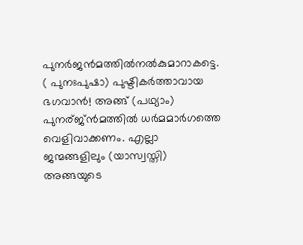പുനര്‍ജന്‍മത്തില്‍നല്‍കുമാറാകട്ടെ. ( പുനഃപുഷാ) പുഷ്ടികര്‍ത്താവായ ഭഗവാന്‍! അങ്ങ് (പഥ്യാം) പുനര്ജ്ന്‍മത്തില്‍ ധര്‍മമാര്‍ഗത്തെ വെളിവാക്കണം. എല്ലാ ജന്മങ്ങളിലും (യാസ്വസ്തി) അങ്ങയുടെ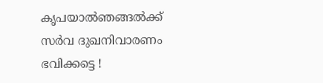കൃപയാല്‍ഞങ്ങല്‍ക്ക് സര്‍വ ദുഖനിവാരണം  ഭവിക്കട്ടെ !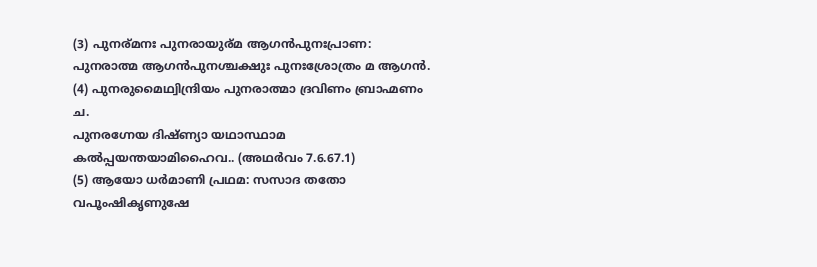(3) പുനര്മനഃ പുനരായുര്മ ആഗന്‍പുനഃപ്രാണ: പുനരാത്മ ആഗന്‍പുനശ്ചക്ഷുഃ പുനഃശ്രോത്രം മ ആഗന്‍.
(4) പുനരുമൈഥ്വിന്ദ്രിയം പുനരാത്മാ ദ്രവിണം ബ്രാഹ്മണം ച.
പുനരഗ്നേയ ദിഷ്ണ്യാ യഥാസ്ഥാമ കല്‍പ്പയന്തയാമിഹൈവ.. (അഥര്‍വം 7.6.67.1)
(5) ആയോ ധര്‍മാണി പ്രഥമ: സസാദ തതോ വപൂംഷികൃണുഷേ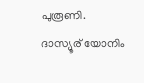പുരൂണി.
ദാസ്യൂര് യോനിം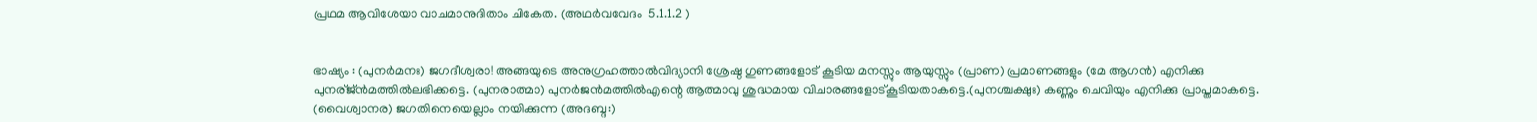പ്രഥമ ആവിശേയാ വാചമാനുദിതാം ചികേത. (അഥര്‍വവേദം  5.1.1.2 )


ഭാഷ്യം : (പുനര്‍മനഃ) ജഗദീശ്വരാ! അങ്ങയുടെ അനുഗ്രഹത്താല്‍വിദ്യാനി ശ്രേഷ്ഠ ഗുണങ്ങളോട് കൂടിയ മനസ്സും ആയുസ്സും (പ്രാണ) പ്രമാണങ്ങളും (മേ ആഗന്‍) എനിക്കു പുനര്ജ്ന്‍മത്തില്‍ലഭിക്കട്ടെ. (പുനരാത്മാ) പുനര്‍ജന്‍മത്തില്‍എന്റെ ആത്മാവു ശുദ്ധമായ വിചാരങ്ങളോട്കൂടിയതാകട്ടെ.(പുനശ്ചക്ഷുഃ) കണ്ണും ചെവിയും എനിക്കു പ്രാപ്തമാകട്ടെ. (വൈശ്വാനര) ജഗതിനെയെല്ലാം നയിക്കുന്ന (അദബ്ദ:)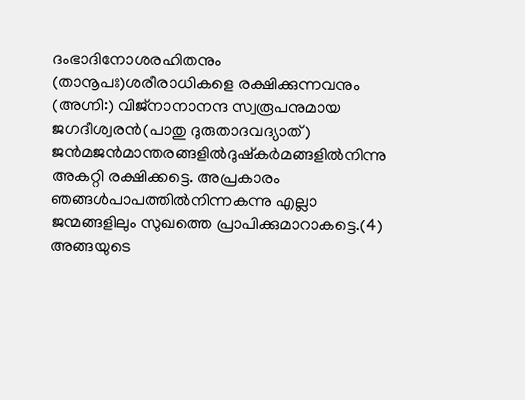ദംഭാദിനോശരഹിതനും (താനൂപഃ)ശരീരാധികളെ രക്ഷിക്കുന്നവനും (അഗ്നി:) വിജ്നാനാനന്ദ സ്വരൂപനുമായ ജഗദീശ്വരന്‍(പാതു ദുരുതാദവദ്യാത്) ജന്‍മജന്‍മാന്തരങ്ങളില്‍ദുഷ്കര്‍മങ്ങളില്‍നിന്നു അകറ്റി രക്ഷിക്കട്ടെ. അപ്രകാരം ഞങ്ങള്‍പാപത്തില്‍നിന്നകന്നു എല്ലാ ജന്മങ്ങളിലും സുഖത്തെ പ്രാപിക്കുമാറാകട്ടെ.(4) അങ്ങയുടെ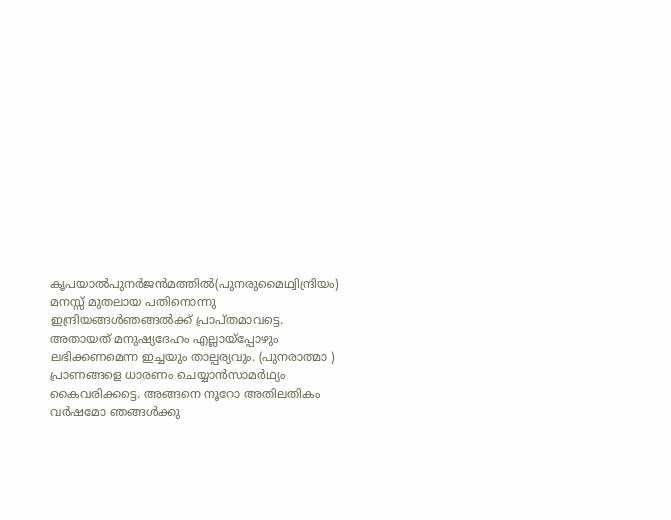കൃപയാല്‍പുനര്‍ജന്‍മത്തില്‍(പുനരുമൈഥ്വിന്ദ്രിയം) മനസ്സ് മുതലായ പതിനൊന്നു ഇന്ദ്രിയങ്ങള്‍ഞങ്ങല്‍ക്ക് പ്രാപ്തമാവട്ടെ. അതായത് മനുഷ്യദേഹം എല്ലായ്പ്പോഴും ലഭിക്കണമെന്ന ഇച്ചയും താല്പര്യവും. (പുനരാത്മാ ) പ്രാണങ്ങളെ ധാരണം ചെയ്യാന്‍സാമര്‍ഥ്യം കൈവരിക്കട്ടെ. അങ്ങനെ നൂറോ അതിലതികം വര്‍ഷമോ ഞങ്ങള്‍ക്കു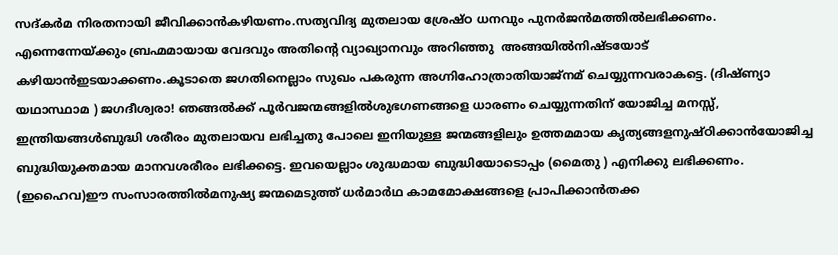സദ്കര്‍മ നിരതനായി ജീവിക്കാന്‍കഴിയണം.സത്യവിദ്യ മുതലായ ശ്രേഷ്ഠ ധനവും പുനര്‍ജന്‍മത്തില്‍ലഭിക്കണം. എന്നെന്നേയ്ക്കും ബ്രഹ്മമായായ വേദവും അതിന്റെ വ്യാഖ്യാനവും അറിഞ്ഞു  അങ്ങയില്‍നിഷ്ടയോട് കഴിയാന്‍ഇടയാക്കണം.കൂടാതെ ജഗതിനെല്ലാം സുഖം പകരുന്ന അഗ്നിഹോത്രാതിയാജ്നമ് ചെയ്യുന്നവരാകട്ടെ. (ദിഷ്ണ്യാ യഥാസ്ഥാമ ) ജഗദീശ്വരാ! ഞങ്ങല്‍ക്ക് പൂര്‍വജന്മങ്ങളില്‍ശുഭഗണങ്ങളെ ധാരണം ചെയ്യുന്നതിന് യോജിച്ച മനസ്സ്, ഇന്ത്രിയങ്ങള്‍ബുദ്ധി ശരീരം മുതലായവ ലഭിച്ചതു പോലെ ഇനിയുള്ള ജന്മങ്ങളിലും ഉത്തമമായ കൃത്യങ്ങളനുഷ്ഠിക്കാന്‍യോജിച്ച ബുദ്ധിയുക്തമായ മാനവശരീരം ലഭിക്കട്ടെ. ഇവയെല്ലാം ശുദ്ധമായ ബുദ്ധിയോടൊപ്പം (മൈതു ) എനിക്കു ലഭിക്കണം. (ഇഹൈവ)ഈ സംസാരത്തില്‍മനുഷ്യ ജന്മമെടുത്ത് ധര്‍മാര്‍ഥ കാമമോക്ഷങ്ങളെ പ്രാപിക്കാന്‍തക്ക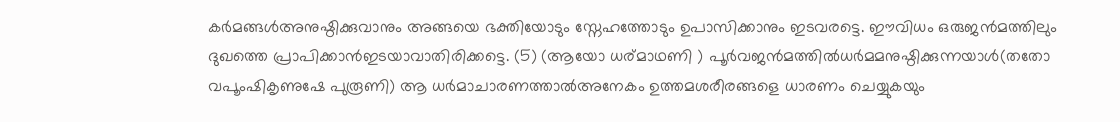കര്‍മങ്ങള്‍അനുഷ്ഠിക്കുവാനും അങ്ങയെ ഭക്തിയോടും സ്നേഹത്തോടും ഉപാസിക്കാനും ഇടവരട്ടെ. ഈവിധം ഒരുജന്‍മത്തിലും ദുഖത്തെ പ്രാപിക്കാന്‍ഇടയാവാതിരിക്കട്ടെ. (5) (ആയോ ധര്മാഥണി ) പൂര്‍വജന്‍മത്തില്‍ധര്‍മമനുഷ്ഠിക്കുന്നയാള്‍(തതോ വപൂംഷികൃണുഷേ പുരൂണി) ആ ധര്‍മാചാരണത്താല്‍അനേകം ഉത്തമശരീരങ്ങളെ ധാരണം ചെയ്യുകയും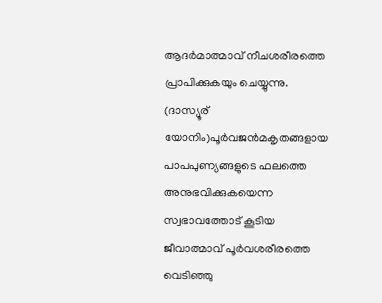ആദര്‍മാത്മാവ് നീചശരീരത്തെ പ്രാപിക്കുകയും ചെയ്യുന്നു. (ദാസ്യൂര് യോനിം)പൂര്‍വജന്‍മകൃതങ്ങളായ പാപപുണ്യങ്ങളുടെ ഫലത്തെ അനുഭവിക്കുകയെന്ന സ്വഭാവത്തോട് കൂടിയ ജീവാത്മാവ് പൂര്‍വശരീരത്തെ വെടിഞ്ഞു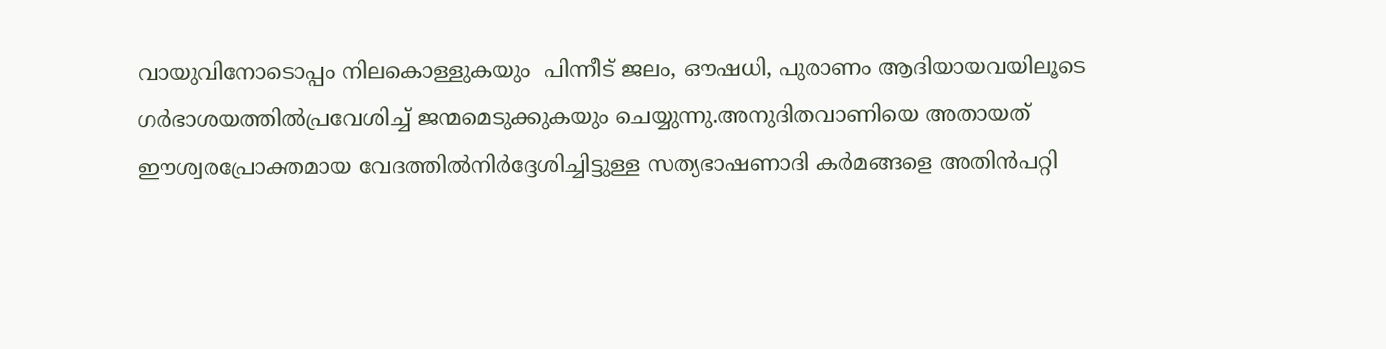വായുവിനോടൊപ്പം നിലകൊള്ളുകയും  പിന്നീട് ജലം, ഔഷധി, പുരാണം ആദിയായവയിലൂടെ ഗര്‍ഭാശയത്തില്‍പ്രവേശിച്ച് ജന്മമെടുക്കുകയും ചെയ്യുന്നു.അനുദിതവാണിയെ അതായത് ഈശ്വരപ്രോക്തമായ വേദത്തില്‍നിര്‍ദ്ദേശിച്ചിട്ടുള്ള സത്യഭാഷണാദി കര്‍മങ്ങളെ അതിന്‍പറ്റി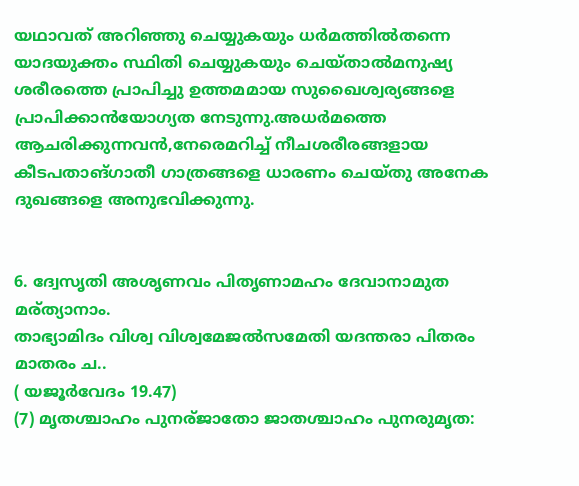യഥാവത് അറിഞ്ഞു ചെയ്യുകയും ധര്‍മത്തില്‍തന്നെ യാദയുക്തം സ്ഥിതി ചെയ്യുകയും ചെയ്താല്‍മനുഷ്യ ശരീരത്തെ പ്രാപിച്ചു ഉത്തമമായ സുഖൈശ്വര്യങ്ങളെ പ്രാപിക്കാന്‍യോഗ്യത നേടുന്നു.അധര്‍മത്തെ ആചരിക്കുന്നവന്‍,നേരെമറിച്ച് നീചശരീരങ്ങളായ കീടപതാങ്ഗാതീ ഗാത്രങ്ങളെ ധാരണം ചെയ്തു അനേക ദുഖങ്ങളെ അനുഭവിക്കുന്നു.


6. ദ്വേസൃതി അശൃണവം പിതൃണാമഹം ദേവാനാമുത മര്ത്യാനാം.
താഭ്യാമിദം വിശ്വ വിശ്വമേജല്‍സമേതി യദന്തരാ പിതരം മാതരം ച..
( യജൂര്‍വേദം 19.47)
(7) മൃതശ്ചാഹം പുനര്ജാതോ ജാതശ്ചാഹം പുനരുമൃത: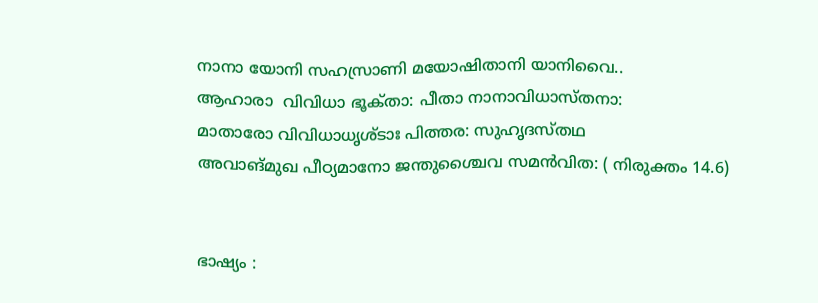നാനാ യോനി സഹസ്രാണി മയോഷിതാനി യാനിവൈ..
ആഹാരാ  വിവിധാ ഭൂക്‍താ: പീതാ നാനാവിധാസ്തനാ:
മാതാരോ വിവിധാധൃശ്ടാഃ പിത്തര: സുഹൃദസ്തഥ
അവാങ്മുഖ പീഠ്യമാനോ ജന്തുശ്ചൈവ സമന്‍വിത: ( നിരുക്തം 14.6)


ഭാഷ്യം :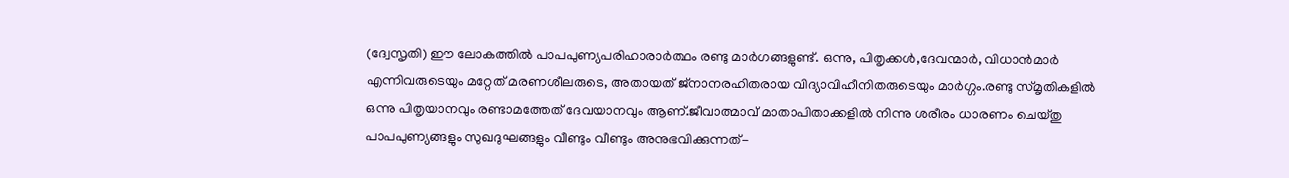(ദ്വേസൃതി) ഈ ലോകത്തില്‍ പാപപുണ്യപരിഹാരാര്‍ത്ഥം രണ്ടു മാര്‍ഗങ്ങളുണ്ട്. ഒന്നു, പിതൃക്കള്‍,ദേവന്മാര്‍, വിധാന്‍മാര്‍ എന്നിവരുടെയും മറ്റേത് മരണശീലരുടെ, അതായത് ജ്നാനരഹിതരായ വിദ്യാവിഹീനിതരുടെയും മാര്‍ഗ്ഗം.രണ്ടു സ്മൃതികളില്‍ ഒന്നു പിതൃയാനവും രണ്ടാമത്തേത് ദേവയാനവും ആണ്.ജീവാത്മാവ് മാതാപിതാക്കളില്‍ നിന്നു ശരീരം ധാരണം ചെയ്തു പാപപുണ്യങ്ങളും സുഖദുഘങ്ങളും വീണ്ടും വീണ്ടും അനുഭവിക്കുന്നത്-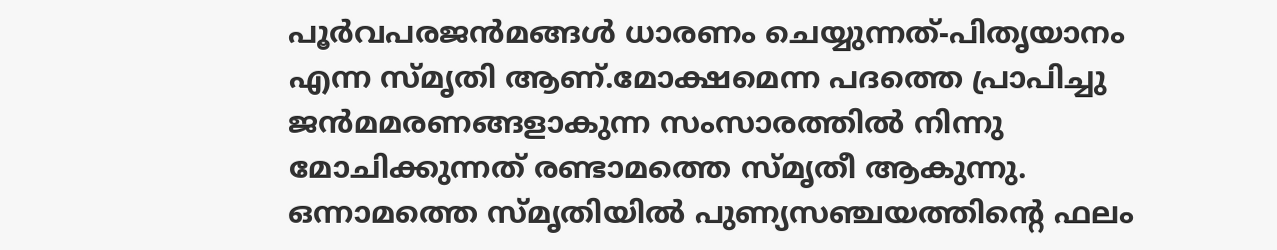പൂര്‍വപരജന്‍മങ്ങള്‍ ധാരണം ചെയ്യുന്നത്-പിതൃയാനം എന്ന സ്മൃതി ആണ്.മോക്ഷമെന്ന പദത്തെ പ്രാപിച്ചു ജന്‍മമരണങ്ങളാകുന്ന സംസാരത്തില്‍ നിന്നു മോചിക്കുന്നത് രണ്ടാമത്തെ സ്മൃതീ ആകുന്നു. ഒന്നാമത്തെ സ്മൃതിയില്‍ പുണ്യസഞ്ചയത്തിന്റെ ഫലം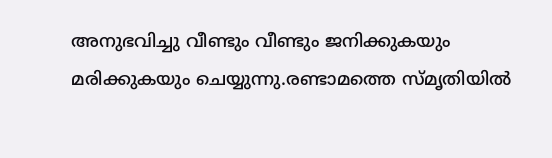അനുഭവിച്ചു വീണ്ടും വീണ്ടും ജനിക്കുകയും മരിക്കുകയും ചെയ്യുന്നു.രണ്ടാമത്തെ സ്മൃതിയില്‍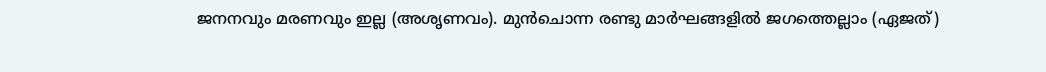ജനനവും മരണവും ഇല്ല (അശൃണവം). മുന്‍ചൊന്ന രണ്ടു മാര്‍ഘങ്ങളില്‍ ജഗത്തെല്ലാം (ഏജത്)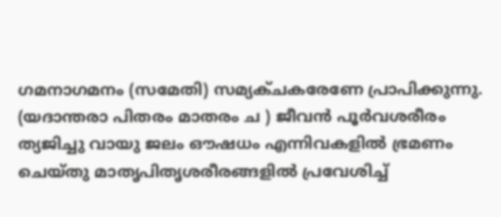ഗമനാഗമനം (സമേതി) സമ്യക്‍ചകരേണേ പ്രാപിക്കുന്നു. (യദാന്തരാ പിതരം മാതരം ച ) ജീവന്‍ പൂര്‍വശരീരം ത്യജിച്ചു വായു ജലം ഔഷധം എന്നിവകളില്‍ ഭ്രമണം ചെയ്തു മാതൃപിതൃശരീരങ്ങളില്‍ പ്രവേശിച്ച്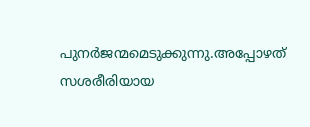പുനര്‍ജന്മമെടുക്കുന്നു.അപ്പോഴത് സശരീരിയായ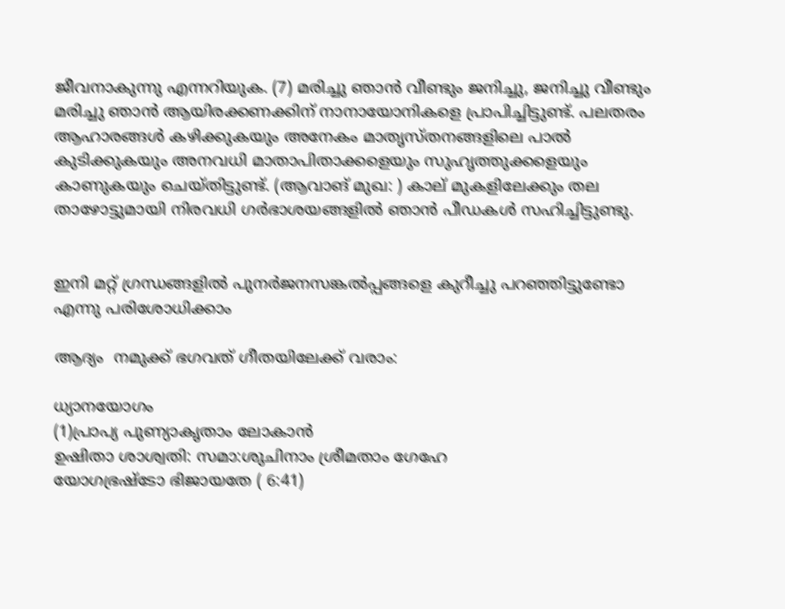ജീവനാകുന്നു എന്നറിയുക. (7) മരിച്ചു ഞാന്‍ വീണ്ടും ജനിച്ചു, ജനിച്ചു വീണ്ടും മരിച്ചു ഞാന്‍ ആയിരക്കണക്കിന് നാനായോനികളെ പ്രാപിച്ചിട്ടുണ്ട്. പലതരം ആഹാരങ്ങള്‍ കഴിക്കുകയും അനേകം മാതൃസ്തനങ്ങളിലെ പാല്‍ കുടിക്കുകയും അനവധി മാതാപിതാക്കളെയും സുഹൃത്തുക്കളെയും കാണുകയും ചെയ്തിട്ടുണ്ട്. (ആവാങ് മുഖ: ) കാല് മുകളിലേക്കും തല താഴോട്ടുമായി നിരവധി ഗര്‍ഭാശയങ്ങളില്‍ ഞാന്‍ പീഡകള്‍ സഹിച്ചിട്ടുണ്ടു.


ഇനി മറ്റ് ഗ്രന്ധങ്ങളില്‍ പുനര്‍ജനസങ്കല്‍പ്പങ്ങളെ കുറീച്ചു പറഞ്ഞിട്ടുണ്ടോ എന്നു പരിശോധിക്കാം

ആദ്യം  നമുക്ക് ഭഗവത് ഗീതയിലേക്ക് വരാം:

ധ്യാനയോഗം
(1)പ്രാപ്യ പുണ്യാകൃതാം ലോകാന്‍
ഉഷിതാ ശാശ്വതി: സമാ:ശുചിനാം ശ്രീമതാം ഗേഹേ
യോഗഭ്രഷ്ടോ ഭിജായതേ ( 6:41)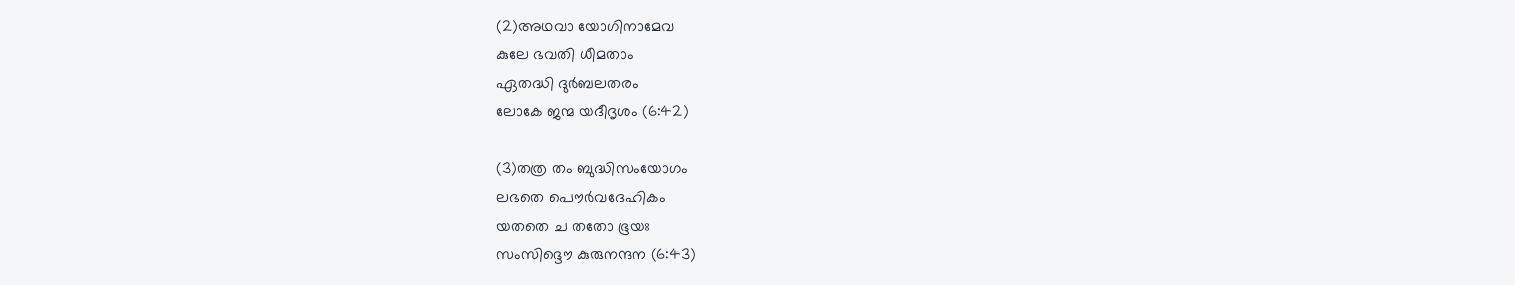(2)അഥവാ യോഗിനാമേവ
കുലേ ഭവതി ധീമതാം
ഏതദ്ധി ദുര്‍ബലതരം
ലോകേ ജന്മ യദീദൃശം (6:42)

(3)തത്ര തം ബുദ്ധിസംയോഗം
ലഭതെ പൌര്‍വദേഹികം
യതതെ ച തതോ ഭൂയഃ
സംസിദ്ദൌ കുരുനന്ദന (6:43)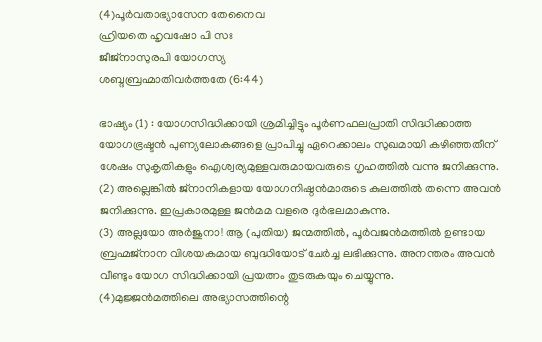(4)പൂര്‍വതാഭ്യാസേന തേനൈവ
ഹ്രിയതെ ഹൃവഷോ പി സഃ
ജീജ്നാസുരപി യോഗസ്യ
ശബ്ദബ്രഹ്മാതിവര്‍ത്തതേ (6:44)

ഭാഷ്യം (1) : യോഗസിദ്ധിക്കായി ശ്രമിച്ചിട്ടും പൂര്‍ണഫലപ്രാതി സിദ്ധിക്കാത്ത യോഗഭ്രഷ്ടന്‍ പുണ്യലോകങ്ങളെ പ്രാപിച്ചു ഏറെക്കാലം സുഖമായി കഴിഞ്ഞതീന് ശേഷം സുകൃതികളും ഐശ്വര്യമുള്ളവരുമായവരുടെ ഗൃഹത്തില്‍ വന്നു ജനിക്കുന്നു.
(2) അല്ലെങ്കില്‍ ജ്നാനികളായ യോഗനിഷ്ഠന്‍മാരുടെ കുലത്തില്‍ തന്നെ അവന്‍ ജനിക്കുന്നു. ഇപ്രകാരമുള്ള ജന്‍മമ വളരെ ദുര്‍ഭലമാകുന്നു.
(3) അല്ലയോ അര്‍ജുനാ! ആ (പുതിയ) ജന്മത്തില്‍, പൂര്‍വജന്‍മത്തില്‍ ഉണ്ടായ ബ്രഹ്മജ്നാന വിശയകമായ ബുദ്ധിയോട് ചേര്‍ച്ച ലഭിക്കുന്നു. അനന്തരം അവന്‍ വീണ്ടും യോഗ സിദ്ധിക്കായി പ്രയത്നം തുടരുകയും ചെയ്യുന്നു.
(4)മുജ്ജന്‍മത്തിലെ അഭ്യാസത്തിന്റെ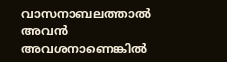വാസനാബലത്താല്‍ അവന്‍ അവശനാണെങ്കില്‍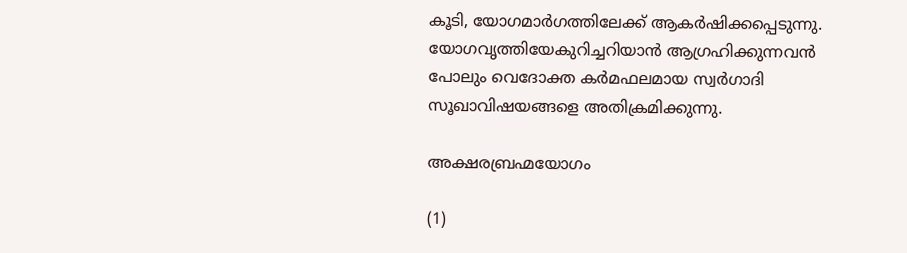കൂടി, യോഗമാര്‍ഗത്തിലേക്ക് ആകര്‍ഷിക്കപ്പെടുന്നു. യോഗവൃത്തിയേകുറിച്ചറിയാന്‍ ആഗ്രഹിക്കുന്നവന്‍ പോലും വെദോക്ത കര്‍മഫലമായ സ്വര്‍ഗാദി സൂഖാവിഷയങ്ങളെ അതിക്രമിക്കുന്നു.

അക്ഷരബ്രഹ്മയോഗം

(1)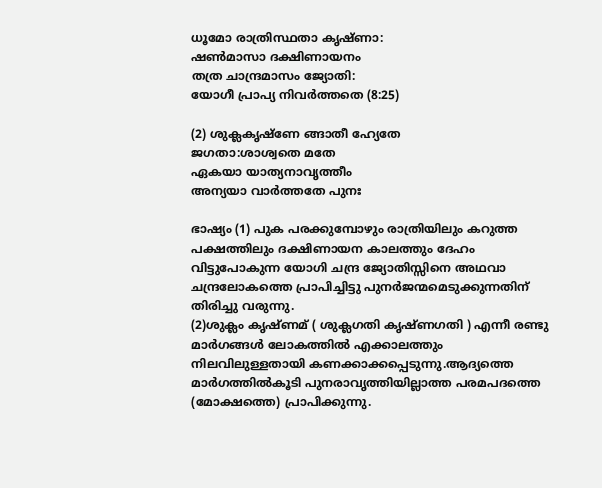ധൂമോ രാത്രിസ്ഥതാ കൃഷ്ണാ:
ഷണ്‍മാസാ ദക്ഷിണായനം
തത്ര ചാന്ദ്രമാസം ജ്യോതി:
യോഗീ പ്രാപ്യ നിവര്‍ത്തതെ (8:25)

(2) ശുക്ലകൃഷ്ണേ ങ്ങാതീ ഹ്യേതേ
ജഗതാ:ശാശ്വതെ മതേ
ഏകയാ യാത്യനാവൃത്തീം
അന്യയാ വാര്‍ത്തതേ പുനഃ

ഭാഷ്യം (1) പുക പരക്കുമ്പോഴും രാത്രിയിലും കറുത്ത പക്ഷത്തിലും ദക്ഷിണായന കാലത്തും ദേഹം വിട്ടുപോകുന്ന യോഗി ചന്ദ്ര ജ്യോതിസ്സിനെ അഥവാ ചന്ദ്രലോകത്തെ പ്രാപിച്ചിട്ടു പുനര്‍ജന്മമെടുക്കുന്നതിന് തിരിച്ചു വരുന്നു.
(2)ശുക്ലം കൃഷ്ണമ് ( ശുക്ലഗതി കൃഷ്ണഗതി ) എന്നീ രണ്ടു മാര്‍ഗങ്ങള്‍ ലോകത്തില്‍ എക്കാലത്തും നിലവിലുള്ളതായി കണക്കാക്കപ്പെടുന്നു.ആദ്യത്തെ മാര്‍ഗത്തില്‍കൂടി പുനരാവൃത്തിയില്ലാത്ത പരമപദത്തെ (മോക്ഷത്തെ) പ്രാപിക്കുന്നു.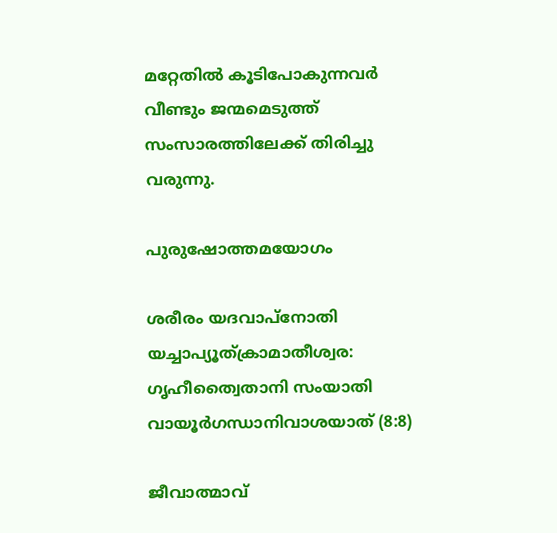മറ്റേതില്‍ കൂടിപോകുന്നവര്‍ വീണ്ടും ജന്മമെടുത്ത് സംസാരത്തിലേക്ക് തിരിച്ചു വരുന്നു.

പുരുഷോത്തമയോഗം

ശരീരം യദവാപ്നോതി
യച്ചാപ്യൂത്ക്രാമാതീശ്വര:
ഗൃഹീത്വൈതാനി സംയാതി
വായൂര്‍ഗന്ധാനിവാശയാത് (8:8)

ജീവാത്മാവ്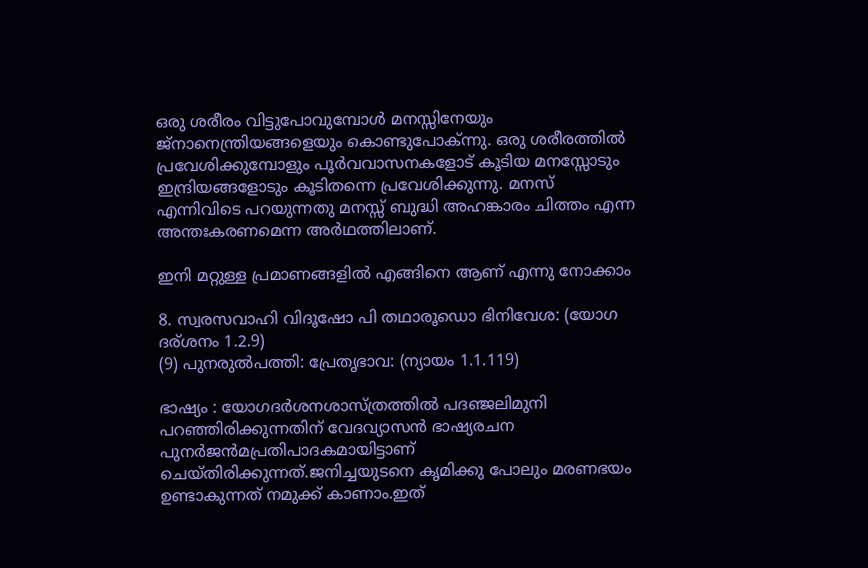ഒരു ശരീരം വിട്ടുപോവുമ്പോള്‍ മനസ്സിനേയും ജ്നാനെന്ത്രിയങ്ങളെയും കൊണ്ടുപോക്‍ന്നു. ഒരു ശരീരത്തില്‍ പ്രവേശിക്കുമ്പോളും പൂര്‍വവാസനകളോട് കൂടിയ മനസ്സോടും ഇന്ദ്രിയങ്ങളോടും കൂടിതന്നെ പ്രവേശിക്കുന്നു. മനസ് എന്നിവിടെ പറയുന്നതു മനസ്സ് ബുദ്ധി അഹങ്കാരം ചിത്തം എന്ന അന്തഃകരണമെന്ന അര്‍ഥത്തിലാണ്.

ഇനി മറ്റുള്ള പ്രമാണങ്ങളില്‍ എങ്ങിനെ ആണ് എന്നു നോക്കാം

8. സ്വരസവാഹി വിദൂഷോ പി തഥാരൂഡൊ ഭിനിവേശ: (യോഗ ദര്ശനം 1.2.9)
(9) പുനരുല്‍പത്തി: പ്രേതൃഭാവ: (ന്യായം 1.1.119)

ഭാഷ്യം : യോഗദര്‍ശനശാസ്ത്രത്തില്‍ പദഞ്ജലിമുനി പറഞ്ഞിരിക്കുന്നതിന് വേദവ്യാസന്‍ ഭാഷ്യരചന പുനര്‍ജന്‍മപ്രതിപാദകമായിട്ടാണ് ചെയ്തിരിക്കുന്നത്.ജനിച്ചയുടനെ കൃമിക്കു പോലും മരണഭയം ഉണ്ടാകുന്നത് നമുക്ക് കാണാം.ഇത്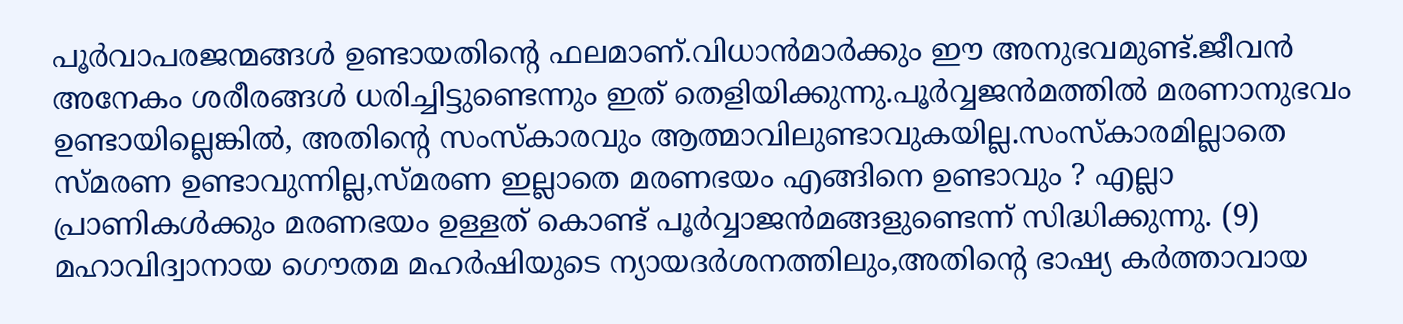പൂര്‍വാപരജന്മങ്ങള്‍ ഉണ്ടായതിന്റെ ഫലമാണ്.വിധാന്‍മാര്‍ക്കും ഈ അനുഭവമുണ്ട്.ജീവന്‍ അനേകം ശരീരങ്ങള്‍ ധരിച്ചിട്ടുണ്ടെന്നും ഇത് തെളിയിക്കുന്നു.പൂര്‍വ്വജന്‍മത്തില്‍ മരണാനുഭവം ഉണ്ടായില്ലെങ്കില്‍, അതിന്റെ സംസ്കാരവും ആത്മാവിലുണ്ടാവുകയില്ല.സംസ്കാരമില്ലാതെ സ്മരണ ഉണ്ടാവുന്നില്ല,സ്മരണ ഇല്ലാതെ മരണഭയം എങ്ങിനെ ഉണ്ടാവും ? എല്ലാ പ്രാണികള്‍ക്കും മരണഭയം ഉള്ളത് കൊണ്ട് പൂര്‍വ്വാജന്‍മങ്ങളുണ്ടെന്ന് സിദ്ധിക്കുന്നു. (9) മഹാവിദ്വാനായ ഗൌതമ മഹര്‍ഷിയുടെ ന്യായദര്‍ശനത്തിലും,അതിന്റെ ഭാഷ്യ കര്‍ത്താവായ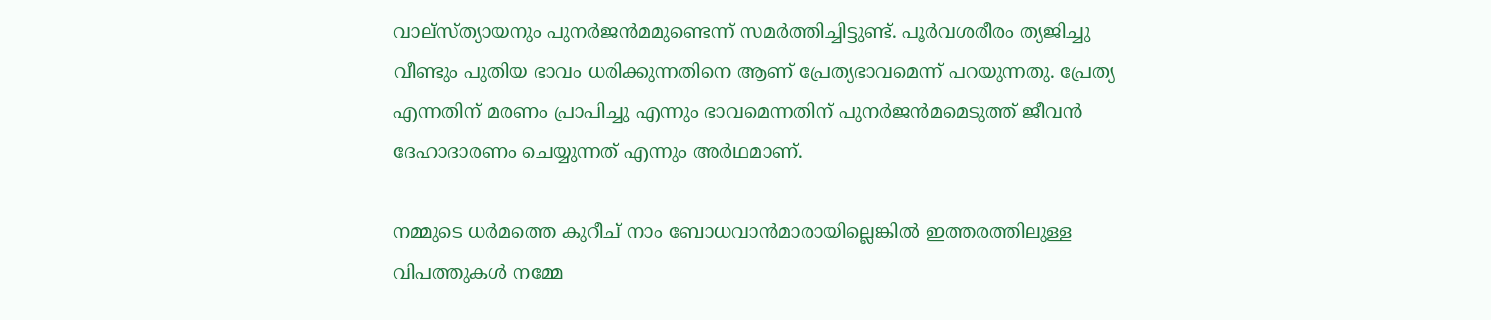വാല്സ്ത്യായനും പുനര്‍ജന്‍മമുണ്ടെന്ന് സമര്‍ത്തിച്ചിട്ടുണ്ട്. പൂര്‍വശരീരം ത്യജിച്ചു വീണ്ടും പുതിയ ഭാവം ധരിക്കുന്നതിനെ ആണ് പ്രേത്യഭാവമെന്ന് പറയുന്നതു. പ്രേത്യ എന്നതിന് മരണം പ്രാപിച്ചു എന്നും ഭാവമെന്നതിന് പുനര്‍ജന്‍മമെടുത്ത് ജീവന്‍ ദേഹാദാരണം ചെയ്യുന്നത് എന്നും അര്‍ഥമാണ്.

നമ്മുടെ ധര്‍മത്തെ കുറീച് നാം ബോധവാന്‍മാരായില്ലെങ്കില്‍ ഇത്തരത്തിലുള്ള വിപത്തുകള്‍ നമ്മേ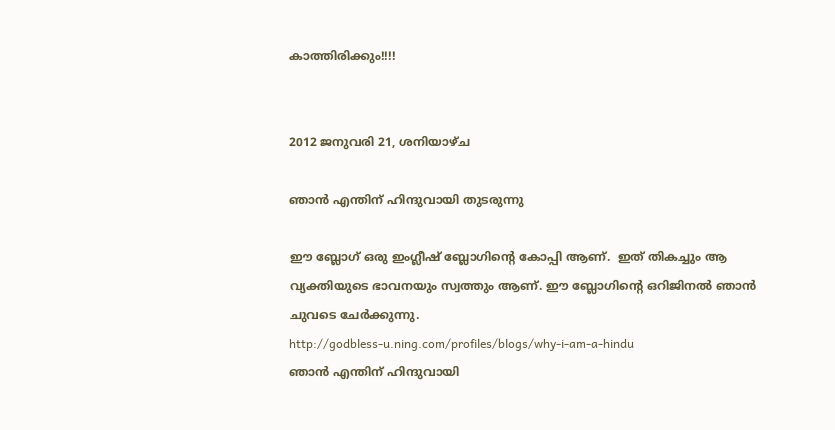കാത്തിരിക്കും!!!!


2012 ജനുവരി 21, ശനിയാഴ്‌ച

ഞാന്‍ എന്തിന് ഹിന്ദുവായി തുടരുന്നു

ഈ ബ്ലോഗ്‌ ഒരു ഇംഗ്ലീഷ് ബ്ലോഗിന്‍റെ കോപ്പി ആണ്.  ഇത് തികച്ചും ആ വ്യക്തിയുടെ ഭാവനയും സ്വത്തും ആണ്. ഈ ബ്ലോഗിന്റെ ഒറിജിനല്‍ ഞാന്‍ ചുവടെ ചേര്‍ക്കുന്നു.
http://godbless-u.ning.com/profiles/blogs/why-i-am-a-hindu
ഞാന്‍ എന്തിന് ഹിന്ദുവായി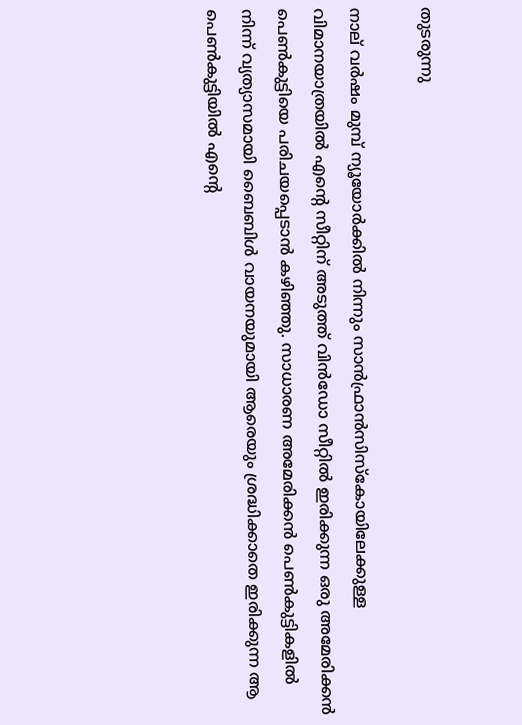തുടരുന്നു

നാല് വര്‍ഷം മുമ്പ് ന്യൂയോര്‍ക്കില്‍ നിന്നും സാന്‍ഫ്രാന്‍സിസ്കോയിലേക്കുള്ള വിമാനയാത്രയില്‍ എന്റെ സീറ്റിന് അടുത്ത്‌ വിന്‍ഡോ സീറ്റില്‍ ഇരിക്കുന്ന ഒരു അമേരിക്കന്‍ പെണ്‍കുട്ടിയെ പരിചയപ്പെടാന്‍ കഴിഞ്ഞു. സാധാരണ അമേരിക്കന്‍ പെണ്‍കുട്ടികളില്‍ നിന്ന് വ്യത്യാസമായി ബൈബിള്‍ വായനയുമായി ആരെയും ശ്രദ്ധിക്കാതെ ഇരിക്കുന്ന ആ പെണ്‍കുട്ടിയില്‍ എന്റെ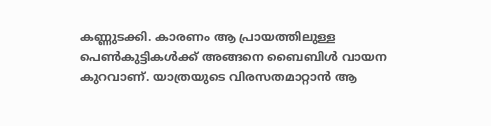കണ്ണുടക്കി. കാരണം ആ പ്രായത്തിലുള്ള പെണ്‍കുട്ടികള്‍ക്ക് അങ്ങനെ ബൈബിള്‍ വായന കുറവാണ്. യാത്രയുടെ വിരസതമാറ്റാന്‍ ആ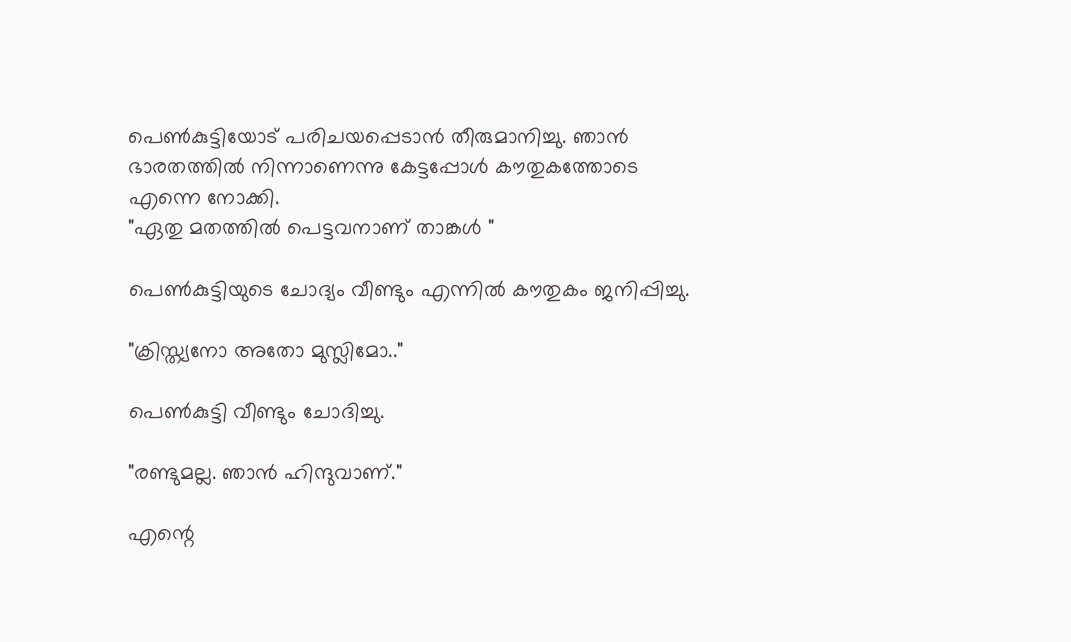പെണ്‍കുട്ടിയോട് പരിചയപ്പെടാന്‍ തീരുമാനിച്ചു. ഞാന്‍ ഭാരതത്തില്‍ നിന്നാണെന്നു കേട്ടപ്പോള്‍ കൗതുകത്തോടെ എന്നെ നോക്കി.
"ഏതു മതത്തില്‍ പെട്ടവനാണ് താങ്കള്‍ "

പെണ്‍കുട്ടിയുടെ ചോദ്യം വീണ്ടും എന്നില്‍ കൗതുകം ജനിപ്പിച്ചു.

"ക്രിസ്ത്യനോ അതോ മുസ്ലിമോ.."

പെണ്‍കുട്ടി വീണ്ടും ചോദിച്ചു.

"രണ്ടുമല്ല. ഞാന്‍ ഹിന്ദുവാണ്."

എന്റെ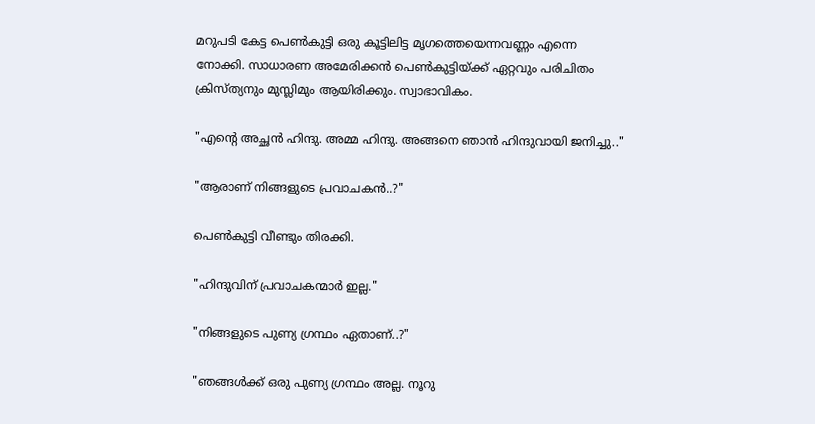മറുപടി കേട്ട പെണ്‍കുട്ടി ഒരു കൂട്ടിലിട്ട മൃഗത്തെയെന്നവണ്ണം എന്നെ നോക്കി. സാധാരണ അമേരിക്കന്‍ പെണ്‍കുട്ടിയ്ക്ക് ഏറ്റവും പരിചിതം ക്രിസ്ത്യനും മുസ്ലിമും ആയിരിക്കും. സ്വാഭാവികം.

"എന്റെ അച്ഛന്‍ ഹിന്ദു. അമ്മ ഹിന്ദു. അങ്ങനെ ഞാന്‍ ഹിന്ദുവായി ജനിച്ചു.."

"ആരാണ് നിങ്ങളുടെ പ്രവാചകന്‍..?"

പെണ്‍കുട്ടി വീണ്ടും തിരക്കി.

"ഹിന്ദുവിന് പ്രവാചകന്മാര്‍ ഇല്ല."

"നിങ്ങളുടെ പുണ്യ ഗ്രന്ഥം ഏതാണ്..?"

"ഞങ്ങള്‍ക്ക് ഒരു പുണ്യ ഗ്രന്ഥം അല്ല. നൂറു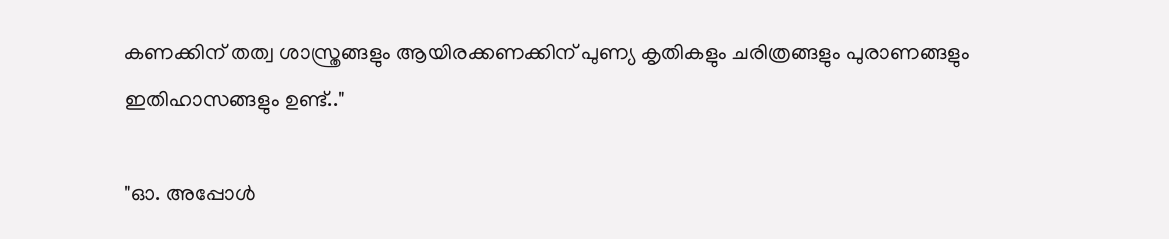കണക്കിന് തത്വ ശാസ്ത്രങ്ങളും ആയിരക്കണക്കിന് പുണ്യ കൃതികളും ചരിത്രങ്ങളും പുരാണങ്ങളും ഇതിഹാസങ്ങളും ഉണ്ട്.."

"ഓ. അപ്പോള്‍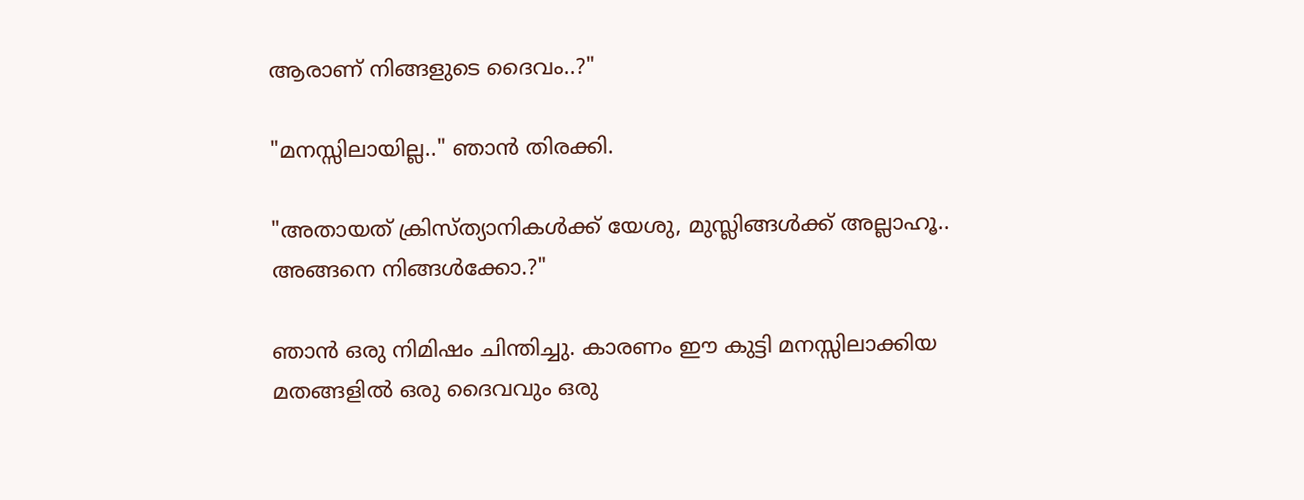ആരാണ് നിങ്ങളുടെ ദൈവം..?"

"മനസ്സിലായില്ല.." ഞാന്‍ തിരക്കി.

"അതായത് ക്രിസ്ത്യാനികള്‍ക്ക് യേശു, മുസ്ലിങ്ങള്‍ക്ക്‌ അല്ലാഹൂ.. അങ്ങനെ നിങ്ങള്‍ക്കോ.?"

ഞാന്‍ ഒരു നിമിഷം ചിന്തിച്ചു. കാരണം ഈ കുട്ടി മനസ്സിലാക്കിയ മതങ്ങളില്‍ ഒരു ദൈവവും ഒരു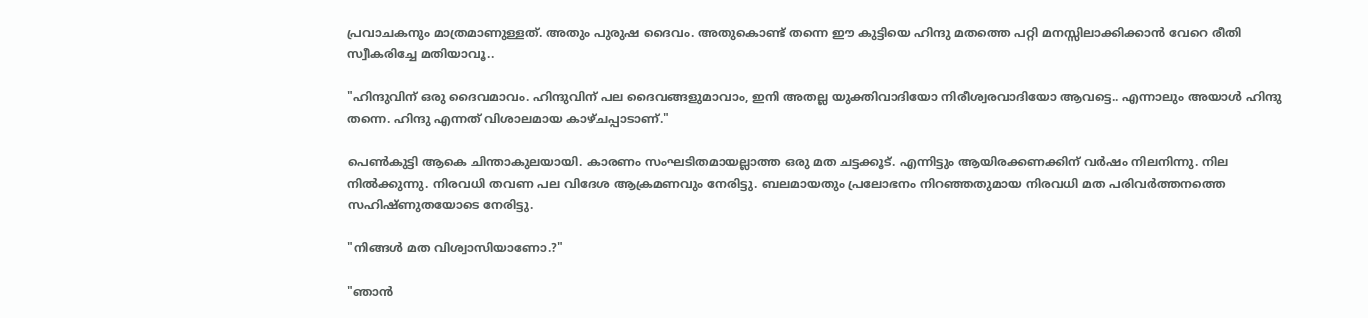പ്രവാചകനും മാത്രമാണുള്ളത്. അതും പുരുഷ ദൈവം. അതുകൊണ്ട് തന്നെ ഈ കുട്ടിയെ ഹിന്ദു മതത്തെ പറ്റി മനസ്സിലാക്കിക്കാന്‍ വേറെ രീതി സ്വീകരിച്ചേ മതിയാവൂ..

"ഹിന്ദുവിന് ഒരു ദൈവമാവം. ഹിന്ദുവിന് പല ദൈവങ്ങളുമാവാം, ഇനി അതല്ല യുക്തിവാദിയോ നിരീശ്വരവാദിയോ ആവട്ടെ.. എന്നാലും അയാള്‍ ഹിന്ദു തന്നെ. ഹിന്ദു എന്നത് വിശാലമായ കാഴ്ചപ്പാടാണ്."

പെണ്‍കുട്ടി ആകെ ചിന്താകുലയായി. കാരണം സംഘടിതമായല്ലാത്ത ഒരു മത ചട്ടക്കൂട്. എന്നിട്ടും ആയിരക്കണക്കിന് വര്‍ഷം നിലനിന്നു. നില നില്‍ക്കുന്നു. നിരവധി തവണ പല വിദേശ ആക്രമണവും നേരിട്ടു. ബലമായതും പ്രലോഭനം നിറഞ്ഞതുമായ നിരവധി മത പരിവര്‍ത്തനത്തെ സഹിഷ്ണുതയോടെ നേരിട്ടു.

"നിങ്ങള്‍ മത വിശ്വാസിയാണോ.?"

"ഞാന്‍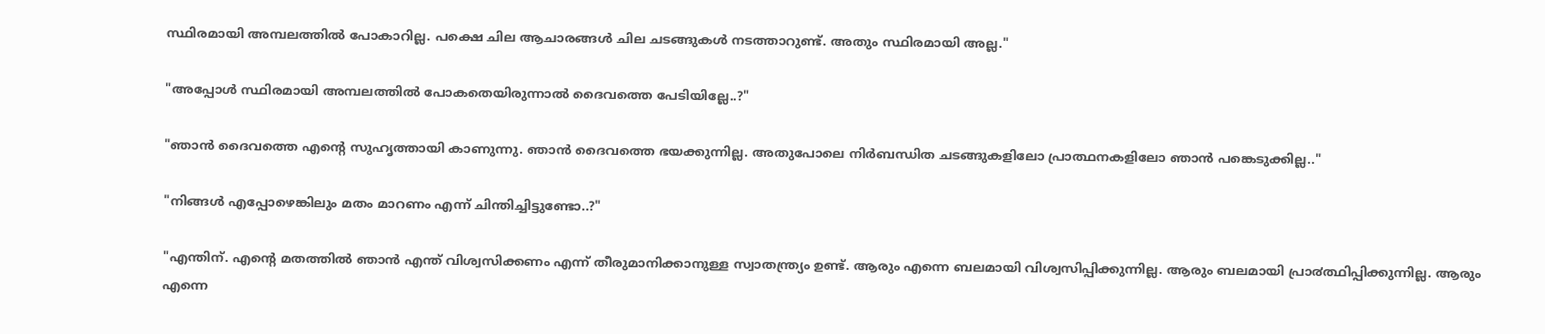സ്ഥിരമായി അമ്പലത്തില്‍ പോകാറില്ല. പക്ഷെ ചില ആചാരങ്ങള്‍ ചില ചടങ്ങുകള്‍ നടത്താറുണ്ട്‌. അതും സ്ഥിരമായി അല്ല."

"അപ്പോള്‍ സ്ഥിരമായി അമ്പലത്തില്‍ പോകതെയിരുന്നാല്‍ ദൈവത്തെ പേടിയില്ലേ..?"

"ഞാന്‍ ദൈവത്തെ എന്റെ സുഹൃത്തായി കാണുന്നു. ഞാന്‍ ദൈവത്തെ ഭയക്കുന്നില്ല. അതുപോലെ നിര്‍ബന്ധിത ചടങ്ങുകളിലോ പ്രാത്ഥനകളിലോ ഞാന്‍ പങ്കെടുക്കില്ല.."

"നിങ്ങള്‍ എപ്പോഴെങ്കിലും മതം മാറണം എന്ന് ചിന്തിച്ചിട്ടുണ്ടോ..?"

"എന്തിന്. എന്റെ മതത്തില്‍ ഞാന്‍ എന്ത് വിശ്വസിക്കണം എന്ന് തീരുമാനിക്കാനുള്ള സ്വാതന്ത്ര്യം ഉണ്ട്. ആരും എന്നെ ബലമായി വിശ്വസിപ്പിക്കുന്നില്ല. ആരും ബലമായി പ്രാ൪ത്ഥിപ്പിക്കുന്നില്ല. ആരും എന്നെ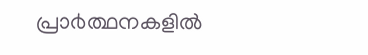പ്രാ൪ത്ഥനകളില്‍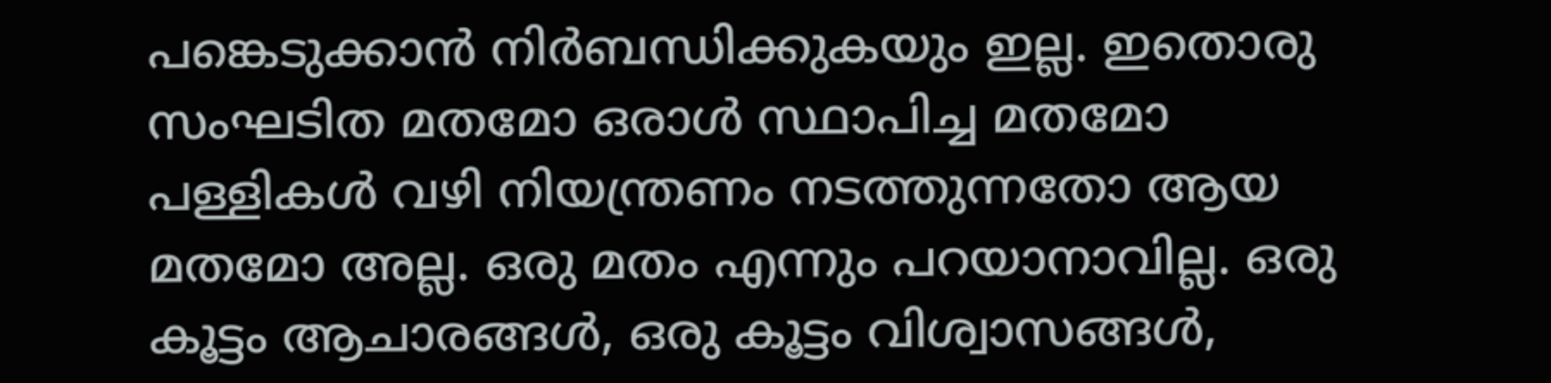പങ്കെടുക്കാന്‍ നിര്‍ബന്ധിക്കുകയും ഇല്ല. ഇതൊരു സംഘടിത മതമോ ഒരാള്‍ സ്ഥാപിച്ച മതമോ പള്ളികള്‍ വഴി നിയന്ത്രണം നടത്തുന്നതോ ആയ മതമോ അല്ല. ഒരു മതം എന്നും പറയാനാവില്ല. ഒരു കൂട്ടം ആചാരങ്ങള്‍, ഒരു കൂട്ടം വിശ്വാസങ്ങള്‍,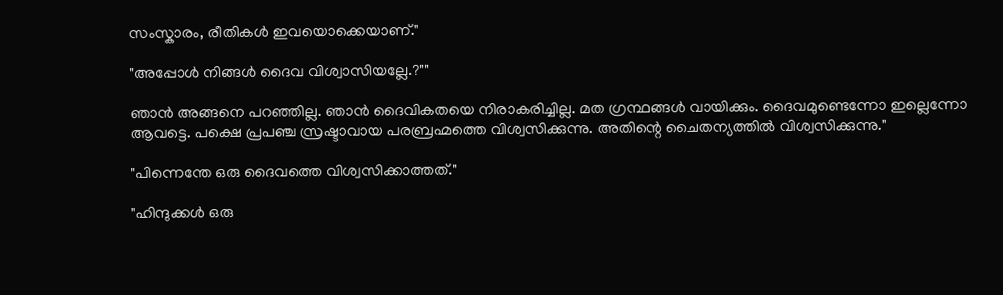സംസ്കാരം, രീതികള്‍ ഇവയൊക്കെയാണ്."

"അപ്പോള്‍ നിങ്ങള്‍ ദൈവ വിശ്വാസിയല്ലേ.?""

ഞാന്‍ അങ്ങനെ പറഞ്ഞില്ല. ഞാന്‍ ദൈവികതയെ നിരാകരിച്ചില്ല. മത ഗ്രന്ഥങ്ങള്‍ വായിക്കും. ദൈവമുണ്ടെന്നോ ഇല്ലെന്നോ ആവട്ടെ. പക്ഷെ പ്രപഞ്ച സ്രഷ്ടാവായ പരബ്രഹ്മത്തെ വിശ്വസിക്കുന്നു. അതിന്റെ ചൈതന്യത്തില്‍ വിശ്വസിക്കുന്നു."

"പിന്നെന്തേ ഒരു ദൈവത്തെ വിശ്വസിക്കാത്തത്."

"ഹിന്ദുക്കള്‍ ഒരു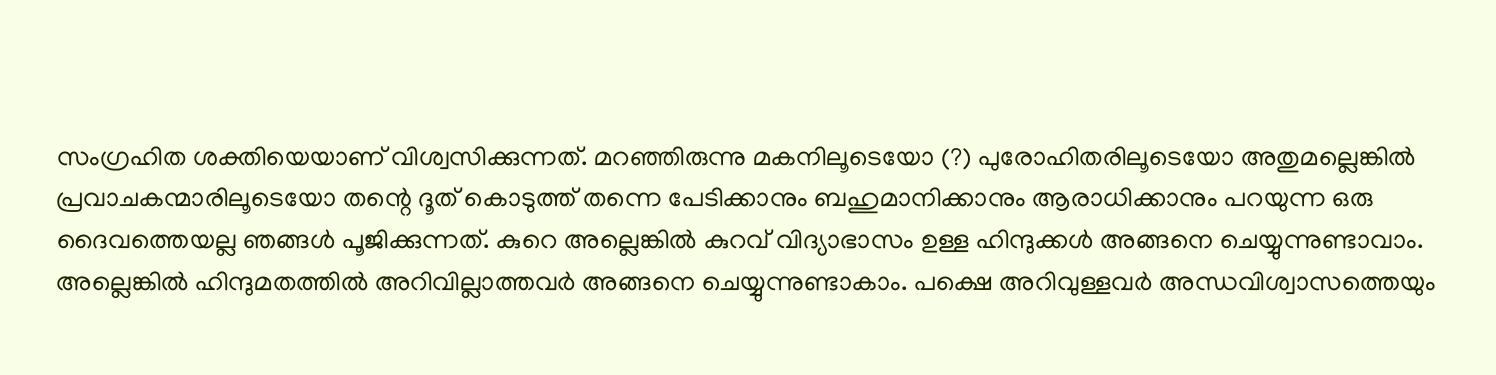സംഗ്രഹിത ശക്തിയെയാണ് വിശ്വസിക്കുന്നത്. മറഞ്ഞിരുന്നു മകനിലൂടെയോ (?) പുരോഹിതരിലൂടെയോ അതുമല്ലെങ്കില്‍ പ്രവാചകന്മാരിലൂടെയോ തന്റെ ദൂത് കൊടുത്ത് തന്നെ പേടിക്കാനും ബഹുമാനിക്കാനും ആരാധിക്കാനും പറയുന്ന ഒരു ദൈവത്തെയല്ല ഞങ്ങള്‍ പൂജിക്കുന്നത്. കുറെ അല്ലെങ്കില്‍ കുറവ് വിദ്യാഭാസം ഉള്ള ഹിന്ദുക്കള്‍ അങ്ങനെ ചെയ്യുന്നുണ്ടാവാം. അല്ലെങ്കില്‍ ഹിന്ദുമതത്തില്‍ അറിവില്ലാത്തവര്‍ അങ്ങനെ ചെയ്യുന്നുണ്ടാകാം. പക്ഷെ അറിവുള്ളവര്‍ അന്ധവിശ്വാസത്തെയും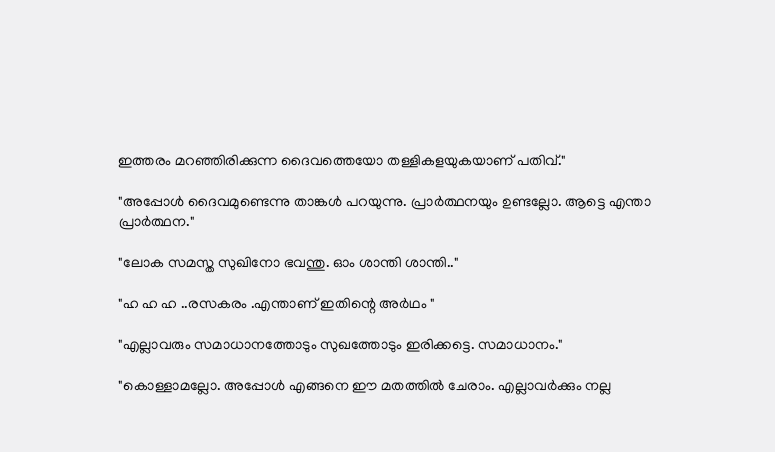ഇത്തരം മറഞ്ഞിരിക്കുന്ന ദൈവത്തെയോ തള്ളികളയുകയാണ് പതിവ്."

"അപ്പോള്‍ ദൈവമുണ്ടെന്നു താങ്കള്‍ പറയുന്നു. പ്രാര്‍ത്ഥനയും ഉണ്ടല്ലോ. ആട്ടെ എന്താ പ്രാര്‍ത്ഥന."

"ലോക സമസ്ത സുഖിനോ ഭവന്തു. ഓം ശാന്തി ശാന്തി.."

"ഹ ഹ ഹ ..രസകരം .എന്താണ് ഇതിന്റെ അര്‍ഥം "

"എല്ലാവരും സമാധാനത്തോടും സുഖത്തോടും ഇരിക്കട്ടെ. സമാധാനം."

"കൊള്ളാമല്ലോ. അപ്പോള്‍ എങ്ങനെ ഈ മതത്തില്‍ ചേരാം. എല്ലാവര്‍ക്കും നല്ല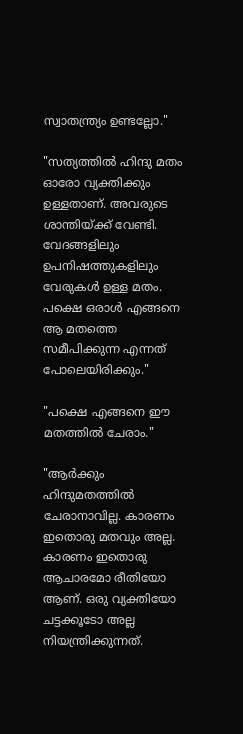സ്വാതന്ത്ര്യം ഉണ്ടല്ലോ."

"സത്യത്തില്‍ ഹിന്ദു മതം ഓരോ വ്യക്തിക്കും ഉള്ളതാണ്. അവരുടെ ശാന്തിയ്ക്ക്‌ വേണ്ടി. വേദങ്ങളിലും ഉപനിഷത്തുകളിലും വേരുകള്‍ ഉള്ള മതം. പക്ഷെ ഒരാള്‍ എങ്ങനെ ആ മതത്തെ സമീപിക്കുന്ന എന്നത് പോലെയിരിക്കും."

"പക്ഷെ എങ്ങനെ ഈ മതത്തില്‍ ചേരാം."

"ആര്‍ക്കും ഹിന്ദുമതത്തില്‍ ചേരാനാവില്ല. കാരണം ഇതൊരു മതവും അല്ല. കാരണം ഇതൊരു ആചാരമോ രീതിയോ ആണ്. ഒരു വ്യക്തിയോ ചട്ടക്കൂടോ അല്ല നിയന്ത്രിക്കുന്നത്.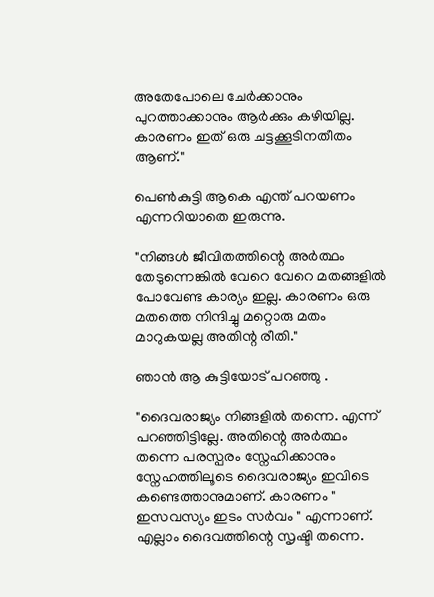അതേപോലെ ചേര്‍ക്കാനും പുറത്താക്കാനും ആര്‍ക്കും കഴിയില്ല. കാരണം ഇത് ഒരു ചട്ടക്കൂടിനതീതം ആണ്."

പെണ്‍കുട്ടി ആകെ എന്ത് പറയണം എന്നറിയാതെ ഇരുന്നു.

"നിങ്ങള്‍ ജീവിതത്തിന്റെ അര്‍ത്ഥം തേടുന്നെങ്കില്‍ വേറെ വേറെ മതങ്ങളില്‍ പോവേണ്ട കാര്യം ഇല്ല. കാരണം ഒരു മതത്തെ നിന്ദിച്ചു മറ്റൊരു മതം മാറുകയല്ല അതിന്റ രീതി."

ഞാന്‍ ആ കുട്ടിയോട് പറഞ്ഞു .

"ദൈവരാജ്യം നിങ്ങളില്‍ തന്നെ. എന്ന് പറഞ്ഞിട്ടില്ലേ. അതിന്റെ അര്‍ത്ഥം തന്നെ പരസ്പരം സ്നേഹിക്കാനും സ്നേഹത്തിലൂടെ ദൈവരാജ്യം ഇവിടെ കണ്ടെത്താനുമാണ്. കാരണം " ഇസവസ്യം ഇടം സര്‍വം " എന്നാണ്. എല്ലാം ദൈവത്തിന്റെ സൃഷ്ടി തന്നെ.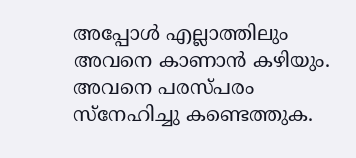അപ്പോള്‍ എല്ലാത്തിലും അവനെ കാണാന്‍ കഴിയും. അവനെ പരസ്പരം സ്നേഹിച്ചു കണ്ടെത്തുക.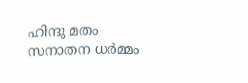ഹിന്ദു മതം സനാതന ധര്‍മ്മം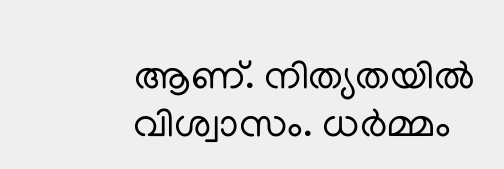ആണ്. നിത്യതയില്‍ വിശ്വാസം. ധര്‍മ്മം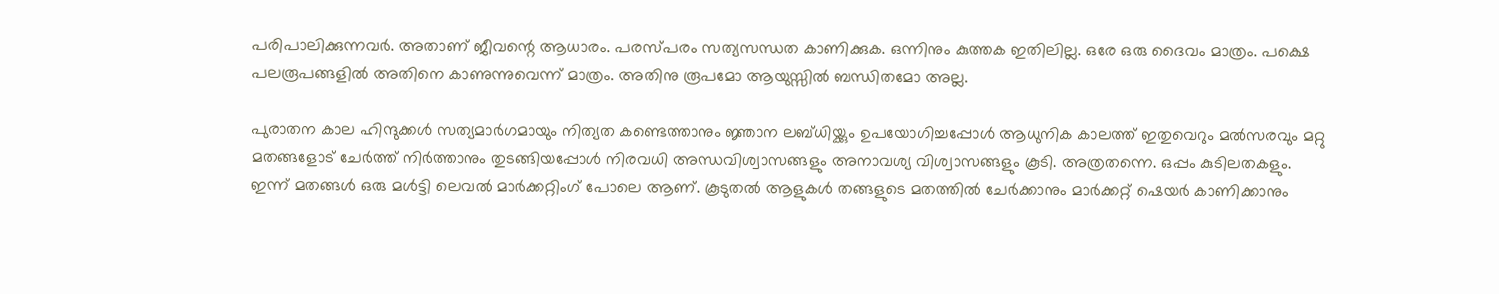പരിപാലിക്കുന്നവര്‍. അതാണ്‌ ജീവന്റെ ആധാരം. പരസ്പരം സത്യസന്ധത കാണിക്കുക. ഒന്നിനും കുത്തക ഇതിലില്ല. ഒരേ ഒരു ദൈവം മാത്രം. പക്ഷെ പലരൂപങ്ങളില്‍ അതിനെ കാണുന്നുവെന്ന് മാത്രം. അതിനു രൂപമോ ആയുസ്സില്‍ ബന്ധിതമോ അല്ല.

പുരാതന കാല ഹിന്ദുക്കള്‍ സത്യമാര്‍ഗമായും നിത്യത കണ്ടെത്താനും ജ്ഞാന ലബ്ധിയ്ക്കും ഉപയോഗിച്ചപ്പോള്‍ ആധുനിക കാലത്ത് ഇതുവെറും മല്‍സരവും മറ്റു മതങ്ങളോട് ചേര്‍ത്ത് നിര്‍ത്താനും തുടങ്ങിയപ്പോള്‍ നിരവധി അന്ധവിശ്വാസങ്ങളും അനാവശ്യ വിശ്വാസങ്ങളും കൂടി. അത്രതന്നെ. ഒപ്പം കുടിലതകളും. ഇന്ന് മതങ്ങള്‍ ഒരു മള്‍ട്ടി ലെവല്‍ മാര്‍ക്കറ്റിംഗ് പോലെ ആണ്. കൂടുതല്‍ ആളുകള്‍ തങ്ങളുടെ മതത്തില്‍ ചേര്‍ക്കാനും മാര്‍ക്കറ്റ് ഷെയര്‍ കാണിക്കാനും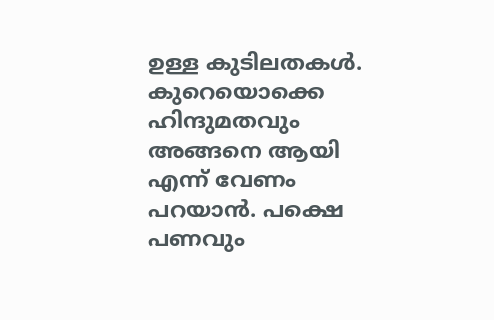ഉള്ള കുടിലതകള്‍. കുറെയൊക്കെ ഹിന്ദുമതവും അങ്ങനെ ആയി എന്ന് വേണം പറയാന്‍. പക്ഷെ പണവും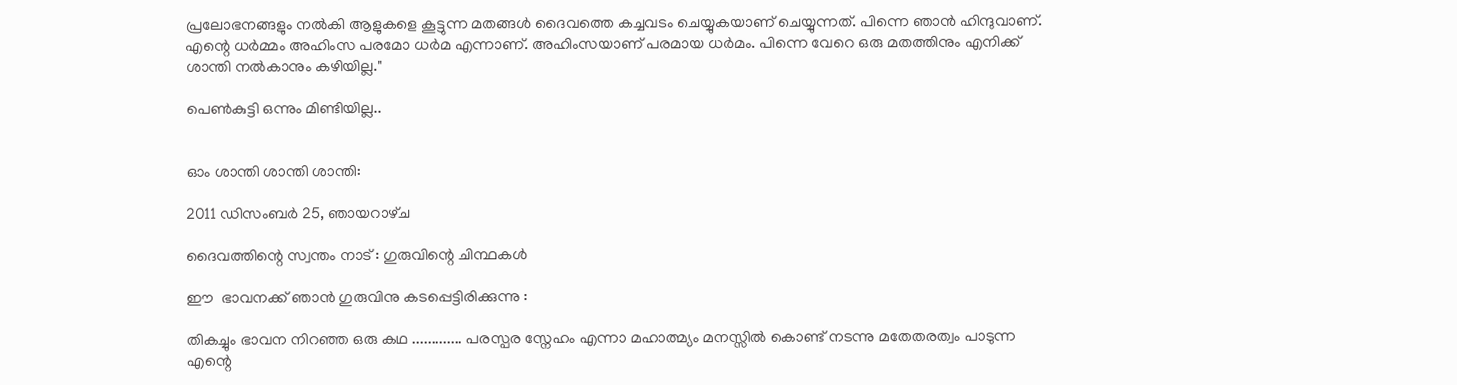പ്രലോഭനങ്ങളും നല്‍കി ആളുകളെ കൂട്ടുന്ന മതങ്ങള്‍ ദൈവത്തെ കച്ചവടം ചെയ്യുകയാണ് ചെയ്യുന്നത്. പിന്നെ ഞാന്‍ ഹിന്ദുവാണ്. എന്റെ ധര്‍മ്മം അഹിംസ പരമോ ധര്‍മ എന്നാണ്. അഹിംസയാണ് പരമായ ധര്‍മം. പിന്നെ വേറെ ഒരു മതത്തിനും എനിക്ക് ശാന്തി നല്‍കാനും കഴിയില്ല."

പെണ്‍കുട്ടി ഒന്നും മിണ്ടിയില്ല..


ഓം ശാന്തി ശാന്തി ശാന്തി:

2011 ഡിസംബർ 25, ഞായറാഴ്‌ച

ദൈവത്തിന്റെ സ്വന്തം നാട് : ഗുരുവിന്റെ ചിന്ഥകള്‍

ഈ  ഭാവനക്ക് ഞാന്‍ ഗുരുവിനു കടപ്പെട്ടിരിക്കുന്നു :

തികച്ചും ഭാവന നിറഞ്ഞ ഒരു കഥ ............. പരസ്പര സ്നേഹം എന്നാ മഹാത്മ്യം മനസ്സില്‍ കൊണ്ട് നടന്നു മതേതരത്വം പാടുന്ന എന്റെ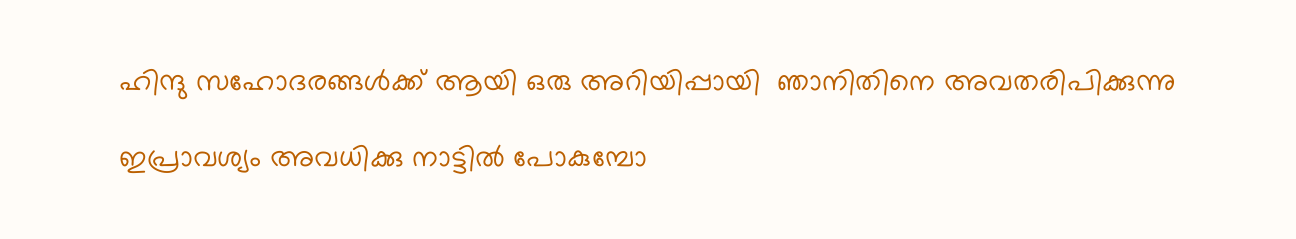ഹിന്ദു സഹോദരങ്ങള്‍ക്ക്‌ ആയി ഒരു അറിയിപ്പായി  ഞാനിതിനെ അവതരിപിക്കുന്നു

ഇപ്രാവശ്യം അവധിക്കു നാട്ടില്‍ പോകുമ്പോ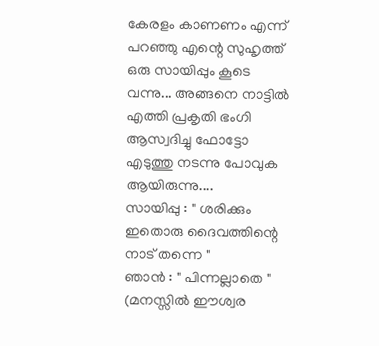കേരളം കാണണം എന്ന് പറഞ്ഞു എന്റെ സുഹൃത്ത്‌ ഒരു സായിപ്പും കൂടെ വന്നു... അങ്ങനെ നാട്ടില്‍ എത്തി പ്രകൃതി ഭംഗി ആസ്വദിച്ചു ഫോട്ടോ എടുത്തു നടന്നു പോവുക ആയിരുന്നു....
സായിപ്പു : " ശരിക്കും ഇതൊരു ദൈവത്തിന്റെ നാട് തന്നെ "
ഞാന്‍ : " പിന്നല്ലാതെ " (മനസ്സില്‍ ഈശ്വര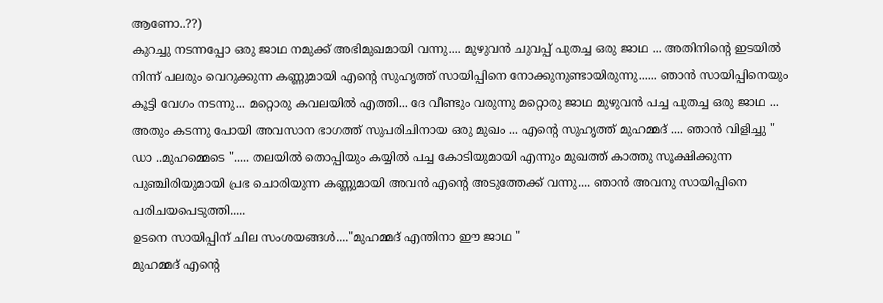ആണോ..??)
കുറച്ചു നടന്നപ്പോ ഒരു ജാഥ നമുക്ക് അഭിമുഖമായി വന്നു.... മുഴുവന്‍ ചുവപ്പ് പുതച്ച ഒരു ജാഥ ... അതിനിന്റെ ഇടയില്‍ നിന്ന് പലരും വെറുക്കുന്ന കണ്ണുമായി എന്റെ സുഹൃത്ത്‌ സായിപ്പിനെ നോക്കുനുണ്ടായിരുന്നു...... ഞാന്‍ സായിപ്പിനെയും കൂട്ടി വേഗം നടന്നു... മറ്റൊരു കവലയില്‍ എത്തി... ദേ വീണ്ടും വരുന്നു മറ്റൊരു ജാഥ മുഴുവന്‍ പച്ച പുതച്ച ഒരു ജാഥ ... അതും കടന്നു പോയി അവസാന ഭാഗത്ത്‌ സുപരിചിനായ ഒരു മുഖം ... എന്റെ സുഹൃത്ത്‌ മുഹമ്മദ്‌ .... ഞാന്‍ വിളിച്ചു " ഡാ ..മുഹമ്മെടെ "..... തലയില്‍ തൊപ്പിയും കയ്യില്‍ പച്ച കോടിയുമായി എന്നും മുഖത്ത് കാത്തു സൂക്ഷിക്കുന്ന പുഞ്ചിരിയുമായി പ്രഭ ചൊരിയുന്ന കണ്ണുമായി അവന്‍ എന്റെ അടുത്തേക്ക് വന്നു.... ഞാന്‍ അവനു സായിപ്പിനെ പരിചയപെടുത്തി.....
ഉടനെ സായിപ്പിന് ചില സംശയങ്ങള്‍...."മുഹമ്മദ്‌ എന്തിനാ ഈ ജാഥ "
മുഹമ്മദ്‌ എന്റെ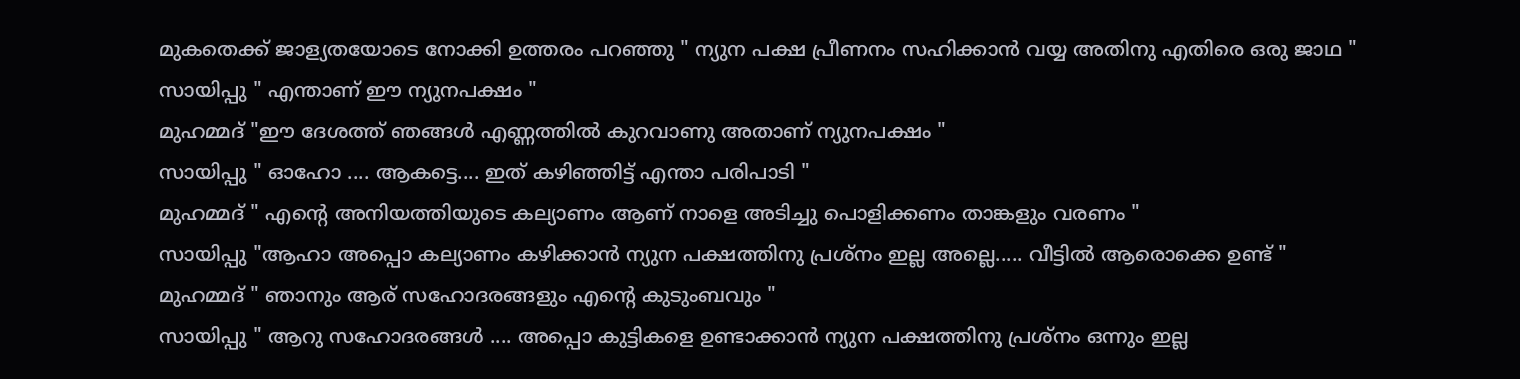മുകതെക്ക് ജാള്യതയോടെ നോക്കി ഉത്തരം പറഞ്ഞു " ന്യുന പക്ഷ പ്രീണനം സഹിക്കാന്‍ വയ്യ അതിനു എതിരെ ഒരു ജാഥ "
സായിപ്പു " എന്താണ് ഈ ന്യുനപക്ഷം "
മുഹമ്മദ്‌ "ഈ ദേശത്ത് ഞങ്ങള്‍ എണ്ണത്തില്‍ കുറവാണു അതാണ് ന്യുനപക്ഷം "
സായിപ്പു " ഓഹോ .... ആകട്ടെ.... ഇത് കഴിഞ്ഞിട്ട് എന്താ പരിപാടി "
മുഹമ്മദ്‌ " എന്റെ അനിയത്തിയുടെ കല്യാണം ആണ് നാളെ അടിച്ചു പൊളിക്കണം താങ്കളും വരണം "
സായിപ്പു "ആഹാ അപ്പൊ കല്യാണം കഴിക്കാന്‍ ന്യുന പക്ഷത്തിനു പ്രശ്നം ഇല്ല അല്ലെ..... വീട്ടില്‍ ആരൊക്കെ ഉണ്ട് "
മുഹമ്മദ്‌ " ഞാനും ആര് സഹോദരങ്ങളും എന്റെ കുടുംബവും "
സായിപ്പു " ആറു സഹോദരങ്ങള്‍ .... അപ്പൊ കുട്ടികളെ ഉണ്ടാക്കാന്‍ ന്യുന പക്ഷത്തിനു പ്രശ്നം ഒന്നും ഇല്ല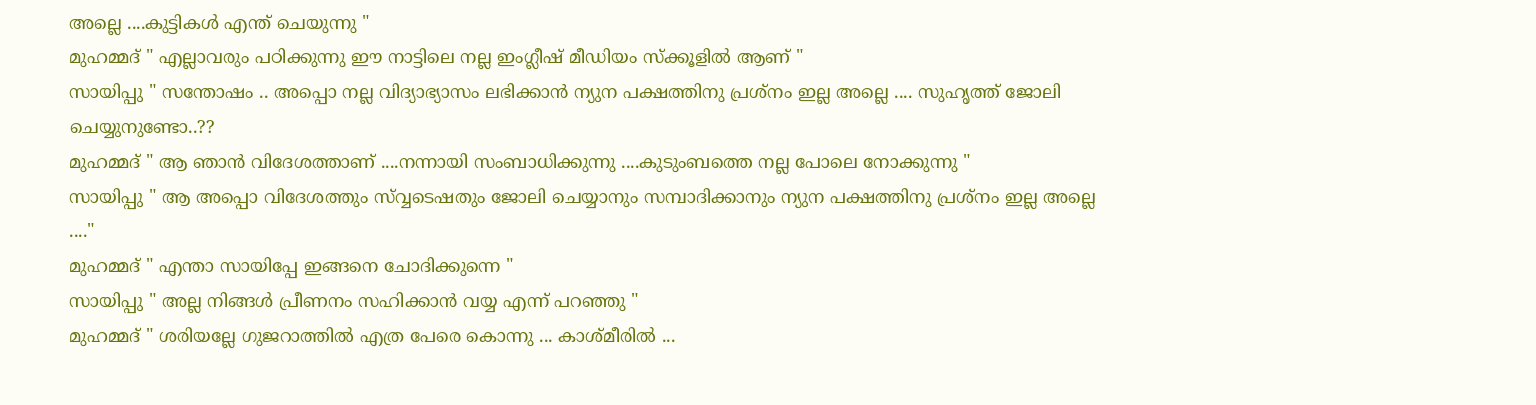അല്ലെ ....കുട്ടികള്‍ എന്ത് ചെയുന്നു "
മുഹമ്മദ്‌ " എല്ലാവരും പഠിക്കുന്നു ഈ നാട്ടിലെ നല്ല ഇംഗ്ലീഷ് മീഡിയം സ്ക്കൂളില്‍ ആണ് "
സായിപ്പു " സന്തോഷം .. അപ്പൊ നല്ല വിദ്യാഭ്യാസം ലഭിക്കാന്‍ ന്യുന പക്ഷത്തിനു പ്രശ്നം ഇല്ല അല്ലെ .... സുഹൃത്ത്‌ ജോലി ചെയ്യുനുണ്ടോ..??
മുഹമ്മദ്‌ " ആ ഞാന്‍ വിദേശത്താണ് ....നന്നായി സംബാധിക്കുന്നു ....കുടുംബത്തെ നല്ല പോലെ നോക്കുന്നു "
സായിപ്പു " ആ അപ്പൊ വിദേശത്തും സ്വ്വടെഷതും ജോലി ചെയ്യാനും സമ്പാദിക്കാനും ന്യുന പക്ഷത്തിനു പ്രശ്നം ഇല്ല അല്ലെ ...."
മുഹമ്മദ്‌ " എന്താ സായിപ്പേ ഇങ്ങനെ ചോദിക്കുന്നെ "
സായിപ്പു " അല്ല നിങ്ങള്‍ പ്രീണനം സഹിക്കാന്‍ വയ്യ എന്ന് പറഞ്ഞു "
മുഹമ്മദ്‌ " ശരിയല്ലേ ഗുജറാത്തില്‍ എത്ര പേരെ കൊന്നു ... കാശ്മീരില്‍ ...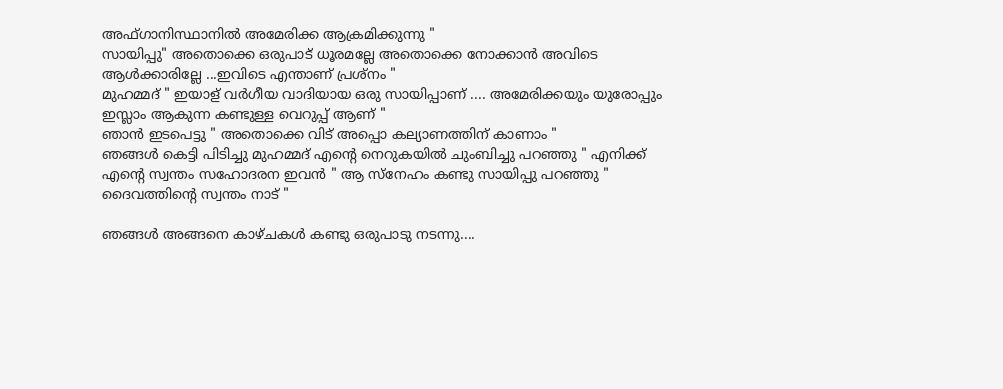അഫ്ഗാനിസ്ഥാനില്‍ അമേരിക്ക ആക്രമിക്കുന്നു "
സായിപ്പു" അതൊക്കെ ഒരുപാട് ധൂരമല്ലേ അതൊക്കെ നോക്കാന്‍ അവിടെ ആള്‍ക്കാരില്ലേ ...ഇവിടെ എന്താണ് പ്രശ്നം "
മുഹമ്മദ്‌ " ഇയാള് വര്‍ഗീയ വാദിയായ ഒരു സായിപ്പാണ്‌ .... അമേരിക്കയും യുരോപ്പും ഇസ്ലാം ആകുന്ന കണ്ടുള്ള വെറുപ്പ്‌ ആണ് "
ഞാന്‍ ഇടപെട്ടു " അതൊക്കെ വിട് അപ്പൊ കല്യാണത്തിന് കാണാം "
ഞങ്ങള്‍ കെട്ടി പിടിച്ചു മുഹമ്മദ്‌ എന്റെ നെറുകയില്‍ ചുംബിച്ചു പറഞ്ഞു " എനിക്ക് എന്റെ സ്വന്തം സഹോദരന ഇവന്‍ " ആ സ്നേഹം കണ്ടു സായിപ്പു പറഞ്ഞു " ദൈവത്തിന്റെ സ്വന്തം നാട് "

ഞങ്ങള്‍ അങ്ങനെ കാഴ്ചകള്‍ കണ്ടു ഒരുപാടു നടന്നു....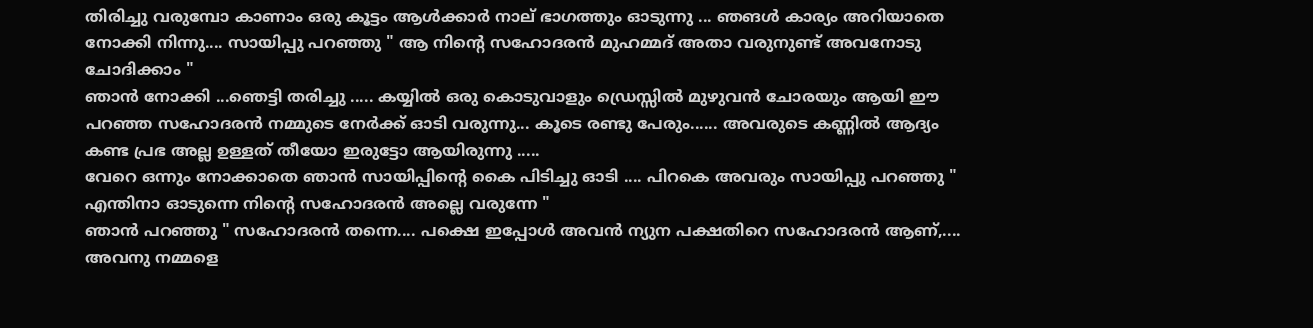തിരിച്ചു വരുമ്പോ കാണാം ഒരു കൂട്ടം ആള്‍ക്കാര്‍ നാല് ഭാഗത്തും ഓടുന്നു ... ഞങള്‍ കാര്യം അറിയാതെ നോക്കി നിന്നു.... സായിപ്പു പറഞ്ഞു " ആ നിന്റെ സഹോദരന്‍ മുഹമ്മദ്‌ അതാ വരുനുണ്ട് അവനോടു ചോദിക്കാം "
ഞാന്‍ നോക്കി ...ഞെട്ടി തരിച്ചു ..... കയ്യില്‍ ഒരു കൊടുവാളും ഡ്രെസ്സില്‍ മുഴുവന്‍ ചോരയും ആയി ഈ പറഞ്ഞ സഹോദരന്‍ നമ്മുടെ നേര്‍ക്ക്‌ ഓടി വരുന്നു... കൂടെ രണ്ടു പേരും...... അവരുടെ കണ്ണില്‍ ആദ്യം കണ്ട പ്രഭ അല്ല ഉള്ളത് തീയോ ഇരുട്ടോ ആയിരുന്നു .....
വേറെ ഒന്നും നോക്കാതെ ഞാന്‍ സായിപ്പിന്റെ കൈ പിടിച്ചു ഓടി .... പിറകെ അവരും സായിപ്പു പറഞ്ഞു " എന്തിനാ ഓടുന്നെ നിന്റെ സഹോദരന്‍ അല്ലെ വരുന്നേ "
ഞാന്‍ പറഞ്ഞു " സഹോദരന്‍ തന്നെ.... പക്ഷെ ഇപ്പോള്‍ അവന്‍ ന്യുന പക്ഷതിറെ സഹോദരന്‍ ആണ്,.... അവനു നമ്മളെ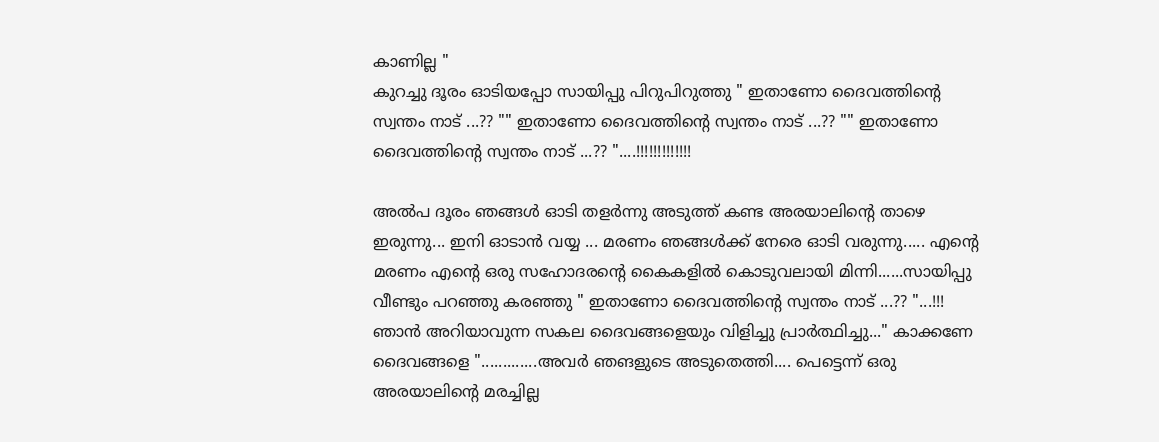കാണില്ല "
കുറച്ചു ദൂരം ഓടിയപ്പോ സായിപ്പു പിറുപിറുത്തു " ഇതാണോ ദൈവത്തിന്റെ സ്വന്തം നാട് ...?? "" ഇതാണോ ദൈവത്തിന്റെ സ്വന്തം നാട് ...?? "" ഇതാണോ ദൈവത്തിന്റെ സ്വന്തം നാട് ...?? "....!!!!!!!!!!!!!

അല്‍പ ദൂരം ഞങ്ങള്‍ ഓടി തളര്‍ന്നു അടുത്ത് കണ്ട അരയാലിന്റെ താഴെ ഇരുന്നു... ഇനി ഓടാന്‍ വയ്യ ... മരണം ഞങ്ങള്‍ക്ക് നേരെ ഓടി വരുന്നു..... എന്റെ മരണം എന്റെ ഒരു സഹോദരന്റെ കൈകളില്‍ കൊടുവലായി മിന്നി......സായിപ്പു വീണ്ടും പറഞ്ഞു കരഞ്ഞു " ഇതാണോ ദൈവത്തിന്റെ സ്വന്തം നാട് ...?? "...!!!
ഞാന്‍ അറിയാവുന്ന സകല ദൈവങ്ങളെയും വിളിച്ചു പ്രാര്‍ത്ഥിച്ചു..." കാക്കണേ ദൈവങ്ങളെ ".............അവര്‍ ഞങളുടെ അടുതെത്തി.... പെട്ടെന്ന് ഒരു അരയാലിന്റെ മരച്ചില്ല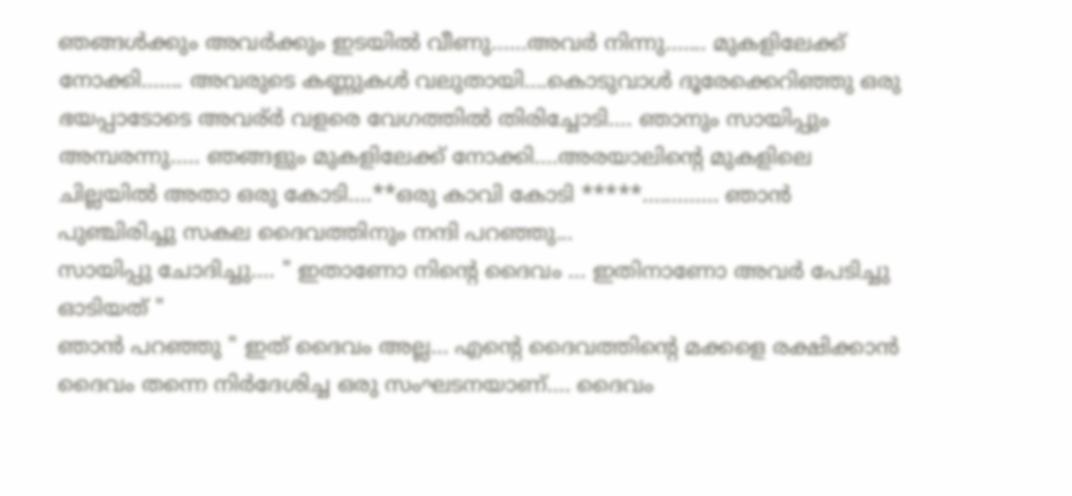ഞങ്ങള്‍ക്കും അവര്‍ക്കും ഇടയില്‍ വീണു......അവര്‍ നിന്നു....... മുകളിലേക്ക് നോക്കി....... അവരുടെ കണ്ണുകള്‍ വലുതായി....കൊടുവാള്‍ ദൂരേക്കെറിഞ്ഞു ഒരു ഭയപ്പാടോടെ അവര്ര്‍ വളരെ വേഗത്തില്‍ തിരിച്ചോടി.... ഞാനും സായിപ്പും അമ്പരന്നു..... ഞങ്ങളും മുകളിലേക്ക് നോക്കി....അരയാലിന്റെ മുകളിലെ ചില്ലയില്‍ അതാ ഒരു കോടി....**ഒരു കാവി കോടി *****............. ഞാന്‍ പുഞ്ചിരിച്ചു സകല ദൈവത്തിനും നന്ദി പറഞ്ഞു...
സായിപ്പു ചോദിച്ചു.... " ഇതാണോ നിന്റെ ദൈവം ... ഇതിനാണോ അവര്‍ പേടിച്ചു ഓടിയത് "
ഞാന്‍ പറഞ്ഞു " ഇത് ദൈവം അല്ല... എന്റെ ദൈവത്തിന്റെ മക്കളെ രക്ഷിക്കാന്‍ ദൈവം തന്നെ നിര്‍ദേശിച്ച ഒരു സംഘടനയാണ്.... ദൈവം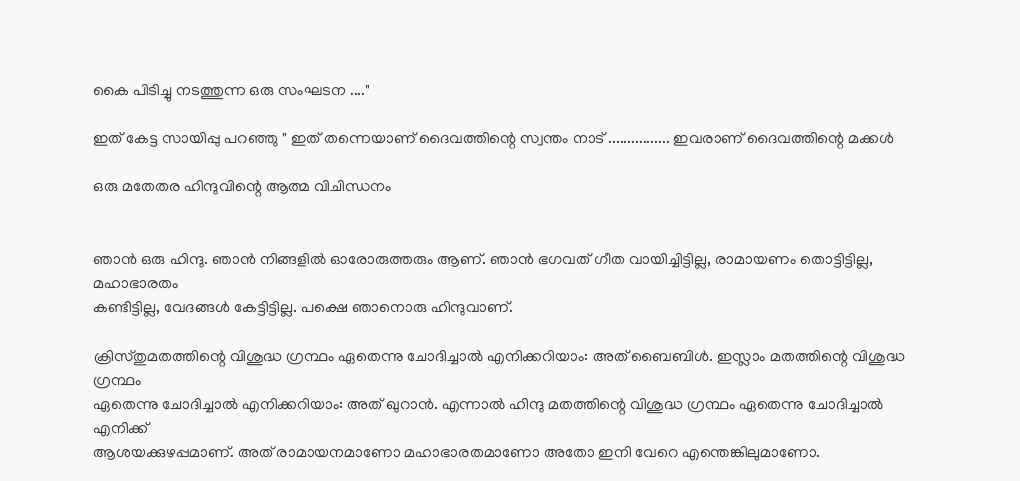കൈ പിടിച്ചു നടത്തുന്ന ഒരു സംഘടന ...."

ഇത് കേട്ട സായിപ്പു പറഞ്ഞു " ഇത് തന്നെയാണ് ദൈവത്തിന്റെ സ്വന്തം നാട് ................ ഇവരാണ് ദൈവത്തിന്റെ മക്കള്‍

ഒരു മതേതര ഹിന്ദുവിന്റെ ആത്മ വിചിന്ധനം


ഞാന്‍ ഒരു ഹിന്ദു. ഞാന്‍ നിങ്ങളില്‍ ഓരോരുത്തരും ആണ്. ഞാന്‍ ഭഗവത് ഗീത വായിച്ചിട്ടില്ല, രാമായണം തൊട്ടിട്ടില്ല, മഹാഭാരതം
കണ്ടിട്ടില്ല, വേദങ്ങള്‍ കേട്ടിട്ടില്ല. പക്ഷെ ഞാനൊരു ഹിന്ദുവാണ്.

ക്രിസ്തുമതത്തിന്റെ വിശുദ്ധ ഗ്രന്ഥം ഏതെന്നു ചോദിച്ചാല്‍ എനിക്കറിയാം: അത് ബൈബിള്‍. ഇസ്ലാം മതത്തിന്റെ വിശുദ്ധ ഗ്രന്ഥം
ഏതെന്നു ചോദിച്ചാല്‍ എനിക്കറിയാം: അത് ഖുറാന്‍. എന്നാല്‍ ഹിന്ദു മതത്തിന്റെ വിശുദ്ധ ഗ്രന്ഥം ഏതെന്നു ചോദിച്ചാല്‍ എനിക്ക്
ആശയക്കുഴപ്പമാണ്. അത് രാമായനമാണോ മഹാഭാരതമാണോ അതോ ഇനി വേറെ എന്തെങ്കിലുമാണോ.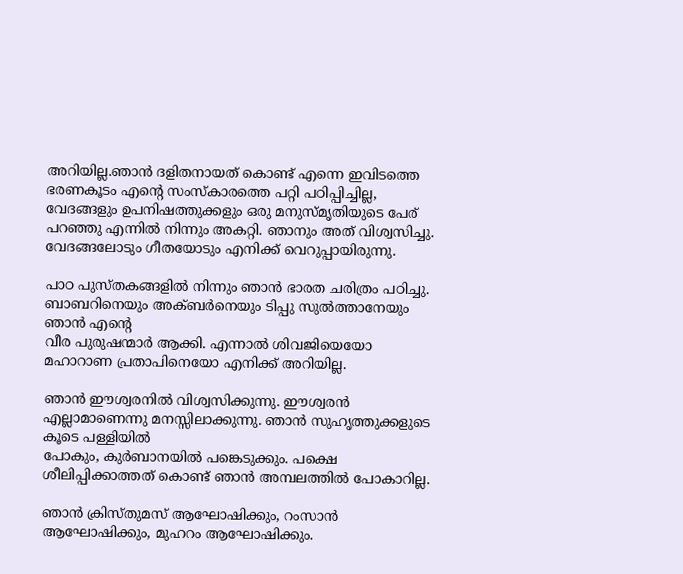അറിയില്ല.ഞാന്‍ ദളിതനായത് കൊണ്ട് എന്നെ ഇവിടത്തെ ഭരണകൂടം എന്റെ സംസ്കാരത്തെ പറ്റി പഠിപ്പിച്ചില്ല, വേദങ്ങളും ഉപനിഷത്തുക്കളും ഒരു മനുസ്മൃതിയുടെ പേര് പറഞ്ഞു എന്നില്‍ നിന്നും അകറ്റി. ഞാനും അത് വിശ്വസിച്ചു. വേദങ്ങലോടും ഗീതയോടും എനിക്ക് വെറുപ്പായിരുന്നു.

പാഠ പുസ്തകങ്ങളില്‍ നിന്നും ഞാന്‍ ഭാരത ചരിത്രം പഠിച്ചു. ബാബറിനെയും അക്ബര്‍നെയും ടിപ്പു സുല്‍ത്താനേയും ഞാന്‍ എന്‍റെ
വീര പുരുഷന്മാര്‍ ആക്കി. എന്നാല്‍ ശിവജിയെയോ മഹാറാണ പ്രതാപിനെയോ എനിക്ക് അറിയില്ല.

ഞാന്‍ ഈശ്വരനില്‍ വിശ്വസിക്കുന്നു. ഈശ്വരന്‍ എല്ലാമാണെന്നു മനസ്സിലാക്കുന്നു. ഞാന്‍ സുഹൃത്തുക്കളുടെ കൂടെ പള്ളിയില്‍
പോകും, കുര്‍ബാനയില്‍ പങ്കെടുക്കും. പക്ഷെ ശീലിപ്പിക്കാത്തത് കൊണ്ട് ഞാന്‍ അമ്പലത്തില്‍ പോകാറില്ല.

ഞാന്‍ ക്രിസ്തുമസ് ആഘോഷിക്കും, റംസാന്‍ ആഘോഷിക്കും, മുഹറം ആഘോഷിക്കും.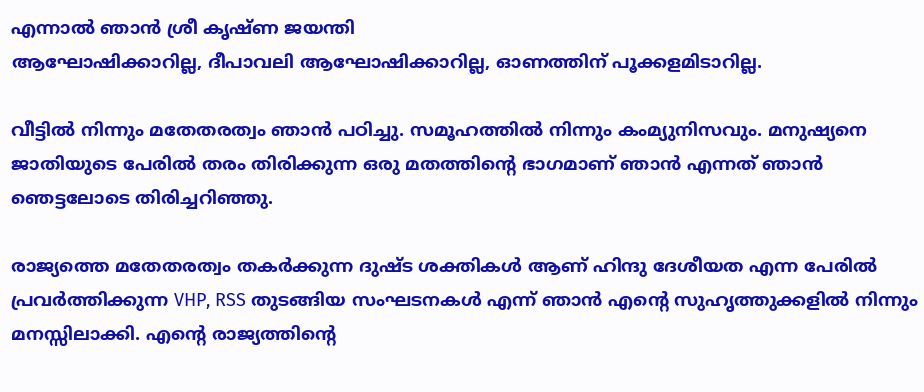എന്നാല്‍ ഞാന്‍ ശ്രീ കൃഷ്ണ ജയന്തി
ആഘോഷിക്കാറില്ല, ദീപാവലി ആഘോഷിക്കാറില്ല, ഓണത്തിന് പൂക്കളമിടാറില്ല.

വീട്ടില്‍ നിന്നും മതേതരത്വം ഞാന്‍ പഠിച്ചു. സമൂഹത്തില്‍ നിന്നും കംമ്യുനിസവും. മനുഷ്യനെ ജാതിയുടെ പേരില്‍ തരം തിരിക്കുന്ന ഒരു മതത്തിന്‍റെ ഭാഗമാണ് ഞാന്‍ എന്നത് ഞാന്‍ ഞെട്ടലോടെ തിരിച്ചറിഞ്ഞു.

രാജ്യത്തെ മതേതരത്വം തകര്‍ക്കുന്ന ദുഷ്ട ശക്തികള്‍ ആണ് ഹിന്ദു ദേശീയത എന്ന പേരില്‍ പ്രവര്‍ത്തിക്കുന്ന VHP, RSS തുടങ്ങിയ സംഘടനകള്‍ എന്ന് ഞാന്‍ എന്‍റെ സുഹൃത്തുക്കളില്‍ നിന്നും മനസ്സിലാക്കി. എന്‍റെ രാജ്യത്തിന്‍റെ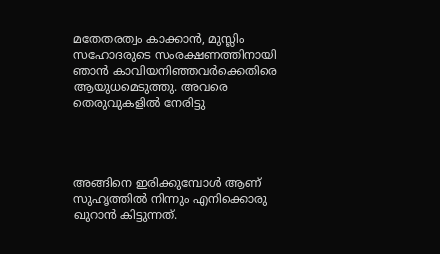മതേതരത്വം കാക്കാന്‍, മുസ്ലിം സഹോദരുടെ സംരക്ഷണത്തിനായി ഞാന്‍ കാവിയനിഞ്ഞവര്‍ക്കെതിരെ ആയുധമെടുത്തു. അവരെ തെരുവുകളില്‍ നേരിട്ടു




അങ്ങിനെ ഇരിക്കുമ്പോള്‍ ആണ് സുഹൃത്തില്‍ നിന്നും എനിക്കൊരു ഖുറാന്‍ കിട്ടുന്നത്.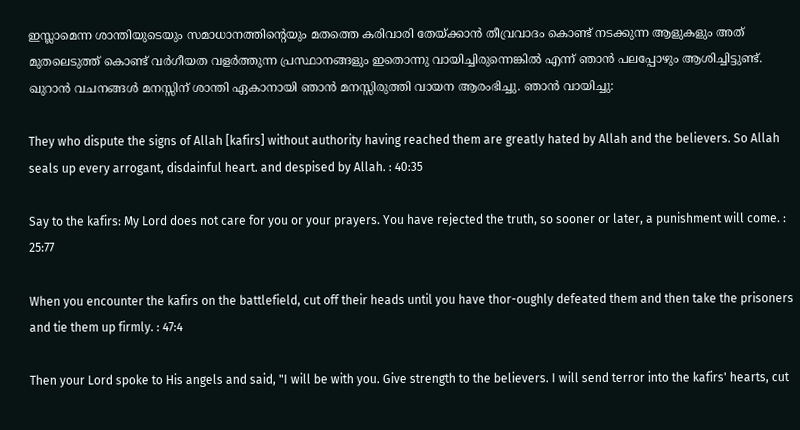ഇസ്ലാമെന്ന ശാന്തിയുടെയും സമാധാനത്തിന്‍റെയും മതത്തെ കരിവാരി തേയ്ക്കാന്‍ തീവ്രവാദം കൊണ്ട് നടക്കുന്ന ആളുകളും അത് മുതലെടുത്ത്‌ കൊണ്ട് വര്‍ഗീയത വളര്‍ത്തുന്ന പ്രസ്ഥാനങ്ങളും ഇതൊന്നു വായിച്ചിരുന്നെങ്കില്‍ എന്ന് ഞാന്‍ പലപ്പോഴും ആശിച്ചിട്ടുണ്ട്. ഖുറാന്‍ വചനങ്ങള്‍ മനസ്സിന് ശാന്തി ഏകാനായി ഞാന്‍ മനസ്സിരുത്തി വായന ആരംഭിച്ചു. ഞാന്‍ വായിച്ചു:

They who dispute the signs of Allah [kafirs] without authority having reached them are greatly hated by Allah and the believers. So Allah seals up every arrogant, disdainful heart. and despised by Allah. : 40:35

Say to the kafirs: My Lord does not care for you or your prayers. You have rejected the truth, so sooner or later, a punishment will come. : 25:77

When you encounter the kafirs on the battlefield, cut off their heads until you have thor-oughly defeated them and then take the prisoners and tie them up firmly. : 47:4

Then your Lord spoke to His angels and said, "I will be with you. Give strength to the believers. I will send terror into the kafirs' hearts, cut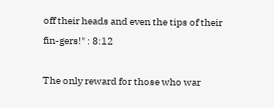off their heads and even the tips of their fin-gers!" : 8:12

The only reward for those who war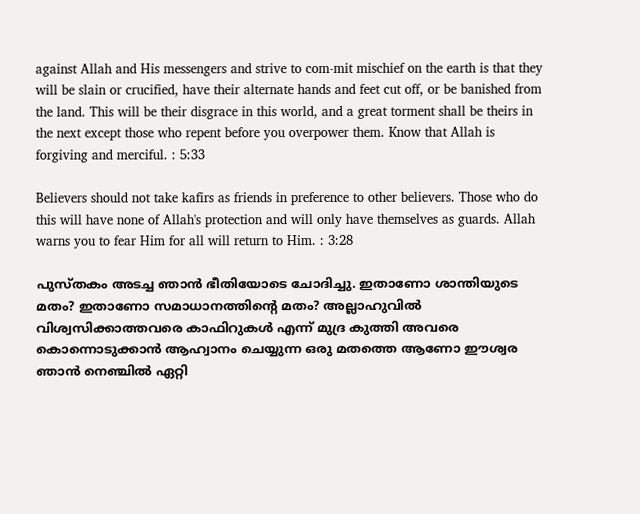against Allah and His messengers and strive to com-mit mischief on the earth is that they will be slain or crucified, have their alternate hands and feet cut off, or be banished from the land. This will be their disgrace in this world, and a great torment shall be theirs in the next except those who repent before you overpower them. Know that Allah is forgiving and merciful. : 5:33

Believers should not take kafirs as friends in preference to other believers. Those who do this will have none of Allah's protection and will only have themselves as guards. Allah warns you to fear Him for all will return to Him. : 3:28

പുസ്തകം അടച്ച ഞാന്‍ ഭീതിയോടെ ചോദിച്ചു. ഇതാണോ ശാന്തിയുടെ മതം? ഇതാണോ സമാധാനത്തിന്റെ മതം? അല്ലാഹുവില്‍ വിശ്വസിക്കാത്തവരെ കാഫിറുകള്‍ എന്ന് മുദ്ര കുത്തി അവരെ കൊന്നൊടുക്കാന്‍ ആഹ്വാനം ചെയ്യുന്ന ഒരു മതത്തെ ആണോ ഈശ്വര ഞാന്‍ നെഞ്ചില്‍ ഏറ്റി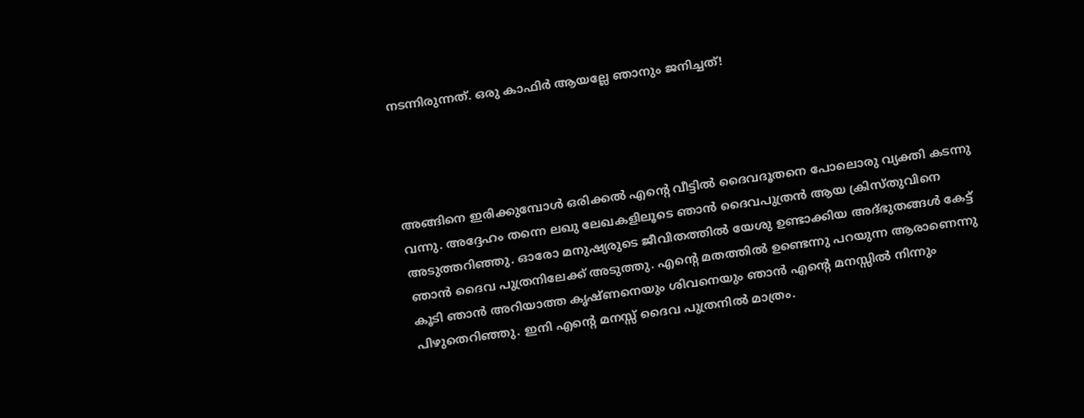നടന്നിരുന്നത്. ഒരു കാഫിര്‍ ആയല്ലേ ഞാനും ജനിച്ചത്‌!




അങ്ങിനെ ഇരിക്കുമ്പോള്‍ ഒരിക്കല്‍ എന്‍റെ വീട്ടില്‍ ദൈവദൂതനെ പോലൊരു വ്യക്തി കടന്നു വന്നു. അദ്ദേഹം തന്നെ ലഖു ലേഖകളിലൂടെ ഞാന്‍ ദൈവപുത്രന്‍ ആയ ക്രിസ്തുവിനെ അടുത്തറിഞ്ഞു. ഓരോ മനുഷ്യരുടെ ജീവിതത്തില്‍ യേശു ഉണ്ടാക്കിയ അദ്ഭുതങ്ങള്‍ കേട്ട് ഞാന്‍ ദൈവ പുത്രനിലേക്ക് അടുത്തു. എന്‍റെ മതത്തില്‍ ഉണ്ടെന്നു പറയുന്ന ആരാണെന്നു കൂടി ഞാന്‍ അറിയാത്ത കൃഷ്ണനെയും ശിവനെയും ഞാന്‍ എന്‍റെ മനസ്സില്‍ നിന്നും പിഴുതെറിഞ്ഞു. ഇനി എന്‍റെ മനസ്സ് ദൈവ പുത്രനില്‍ മാത്രം.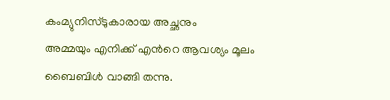കംമ്യുനിസ്ടുകാരായ അച്ഛനും
അമ്മയും എനിക്ക് എന്‍റെ ആവശ്യം മൂലം ബൈബിള്‍ വാങ്ങി തന്നു.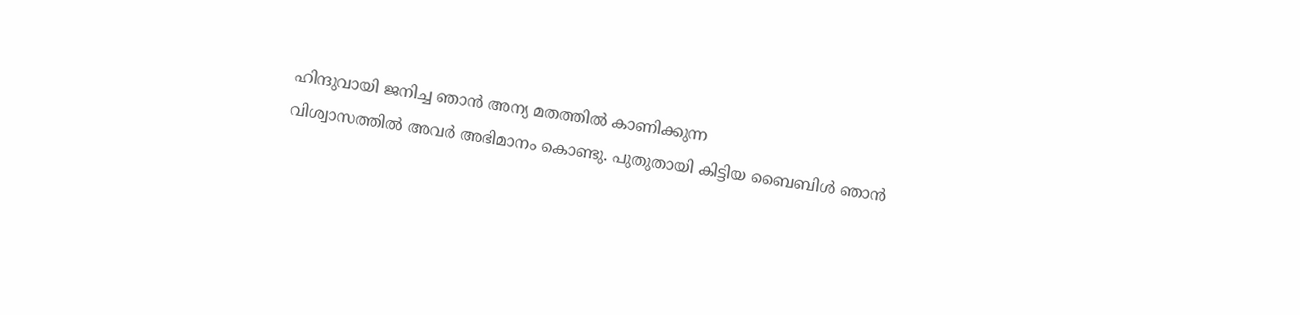ഹിന്ദുവായി ജനിച്ച ഞാന്‍ അന്യ മതത്തില്‍ കാണിക്കുന്ന
വിശ്വാസത്തില്‍ അവര്‍ അഭിമാനം കൊണ്ടു. പുതുതായി കിട്ടിയ ബൈബിള്‍ ഞാന്‍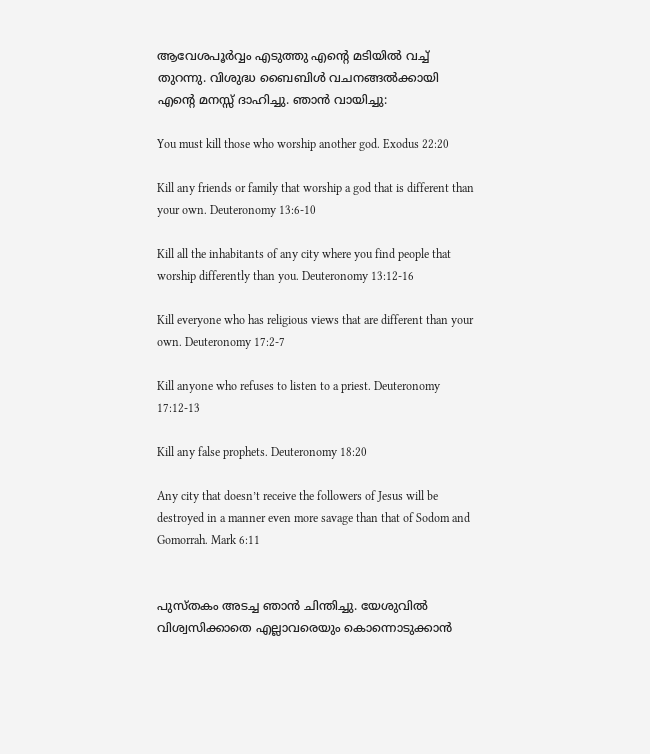ആവേശപൂര്‍വ്വം എടുത്തു എന്‍റെ മടിയില്‍ വച്ച്
തുറന്നു. വിശുദ്ധ ബൈബിള്‍ വചനങ്ങല്‍ക്കായി എന്‍റെ മനസ്സ് ദാഹിച്ചു. ഞാന്‍ വായിച്ചു:

You must kill those who worship another god. Exodus 22:20

Kill any friends or family that worship a god that is different than your own. Deuteronomy 13:6-10

Kill all the inhabitants of any city where you find people that worship differently than you. Deuteronomy 13:12-16

Kill everyone who has religious views that are different than your own. Deuteronomy 17:2-7

Kill anyone who refuses to listen to a priest. Deuteronomy 17:12-13

Kill any false prophets. Deuteronomy 18:20

Any city that doesn’t receive the followers of Jesus will be destroyed in a manner even more savage than that of Sodom and Gomorrah. Mark 6:11


പുസ്തകം അടച്ച ഞാന്‍ ചിന്തിച്ചു. യേശുവില്‍ വിശ്വസിക്കാതെ എല്ലാവരെയും കൊന്നൊടുക്കാന്‍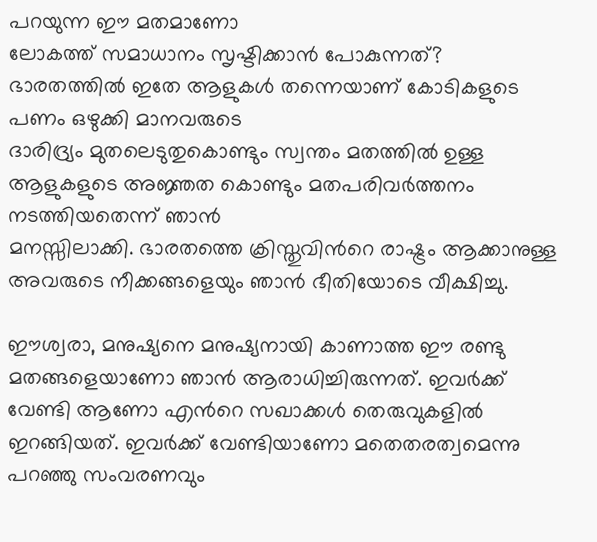പറയുന്ന ഈ മതമാണോ
ലോകത്ത് സമാധാനം സൃഷ്ടിക്കാന്‍ പോകുന്നത്? ഭാരതത്തില്‍ ഇതേ ആളുകള്‍ തന്നെയാണ് കോടികളുടെ പണം ഒഴുക്കി മാനവരുടെ
ദാരിദ്ര്യം മുതലെടുതുകൊണ്ടും സ്വന്തം മതത്തില്‍ ഉള്ള ആളുകളുടെ അജ്ഞത കൊണ്ടും മതപരിവര്‍ത്തനം നടത്തിയതെന്ന് ഞാന്‍
മനസ്സിലാക്കി. ഭാരതത്തെ ക്രിസ്തുവിന്‍റെ രാഷ്ട്രം ആക്കാനുള്ള അവരുടെ നീക്കങ്ങളെയും ഞാന്‍ ഭീതിയോടെ വീക്ഷിച്ചു.

ഈശ്വരാ, മനുഷ്യനെ മനുഷ്യനായി കാണാത്ത ഈ രണ്ടു മതങ്ങളെയാണോ ഞാന്‍ ആരാധിച്ചിരുന്നത്. ഇവര്‍ക്ക് വേണ്ടി ആണോ എന്‍റെ സഖാക്കള്‍ തെരുവുകളില്‍ ഇറങ്ങിയത്‌. ഇവര്‍ക്ക് വേണ്ടിയാണോ മതെതരത്വമെന്നു പറഞ്ഞു സംവരണവും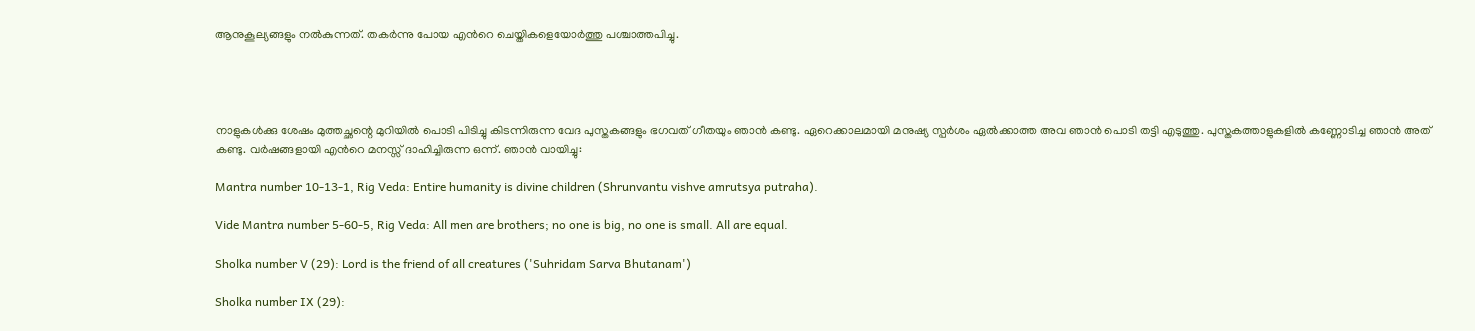ആനുകൂല്യങ്ങളും നല്‍കുന്നത്. തകര്‍ന്നു പോയ എന്‍റെ ചെയ്തികളെയോര്‍ത്തു പശ്ചാത്തപിച്ചു.




നാളുകള്‍ക്കു ശേഷം മുത്തച്ഛന്റെ മുറിയില്‍ പൊടി പിടിച്ചു കിടന്നിരുന്ന വേദ പുസ്തകങ്ങളും ഭഗവത് ഗീതയും ഞാന്‍ കണ്ടു. ഏറെക്കാലമായി മനുഷ്യ സ്പര്‍ശം ഏല്‍ക്കാത്ത അവ ഞാന്‍ പൊടി തട്ടി എടുത്തു. പുസ്തകത്താളുകളില്‍ കണ്ണോടിച്ച ഞാന്‍ അത് കണ്ടു. വര്‍ഷങ്ങളായി എന്‍റെ മനസ്സ് ദാഹിച്ചിരുന്ന ഒന്ന്. ഞാന്‍ വായിച്ചു:

Mantra number 10-13-1, Rig Veda: Entire humanity is divine children (Shrunvantu vishve amrutsya putraha).

Vide Mantra number 5-60-5, Rig Veda: All men are brothers; no one is big, no one is small. All are equal.

Sholka number V (29): Lord is the friend of all creatures ('Suhridam Sarva Bhutanam')

Sholka number IX (29):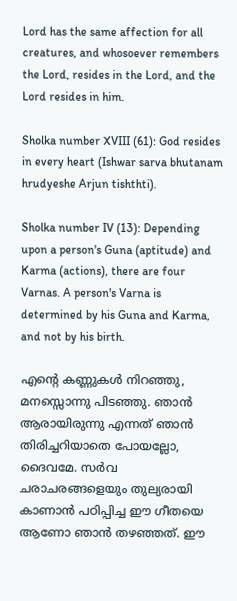Lord has the same affection for all creatures, and whosoever remembers the Lord, resides in the Lord, and the Lord resides in him.

Sholka number XVIII (61): God resides in every heart (Ishwar sarva bhutanam hrudyeshe Arjun tishthti).

Sholka number IV (13): Depending upon a person's Guna (aptitude) and Karma (actions), there are four Varnas. A person's Varna is determined by his Guna and Karma, and not by his birth.

എന്‍റെ കണ്ണുകള്‍ നിറഞ്ഞു, മനസ്സൊന്നു പിടഞ്ഞു. ഞാന്‍ ആരായിരുന്നു എന്നത് ഞാന്‍ തിരിച്ചറിയാതെ പോയല്ലോ, ദൈവമേ. സര്‍വ ചരാചരങ്ങളെയും തുല്യരായി കാണാന്‍ പഠിപ്പിച്ച ഈ ഗീതയെ ആണോ ഞാന്‍ തഴഞ്ഞത്. ഈ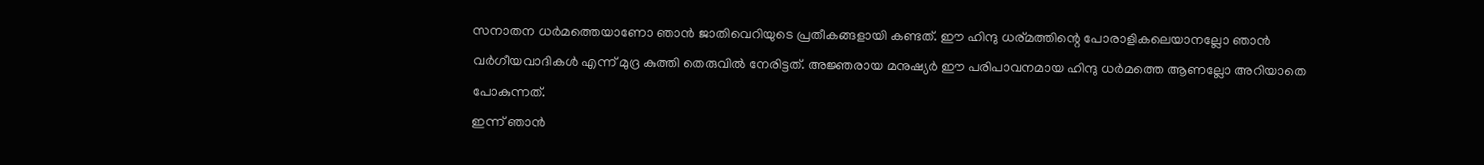സനാതന ധര്‍മത്തെയാണോ ഞാന്‍ ജാതിവെറിയുടെ പ്രതീകങ്ങളായി കണ്ടത്. ഈ ഹിന്ദു ധര്മത്തിന്റെ പോരാളികലെയാനല്ലോ ഞാന്‍ വര്‍ഗീയവാദികള്‍ എന്ന് മുദ്ര കുത്തി തെരുവില്‍ നേരിട്ടത്. അജ്ഞരായ മനുഷ്യര്‍ ഈ പരിപാവനമായ ഹിന്ദു ധര്‍മത്തെ ആണല്ലോ അറിയാതെ പോകുന്നത്.
ഇന്ന് ഞാന്‍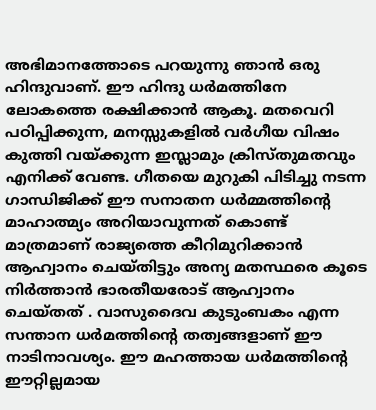അഭിമാനത്തോടെ പറയുന്നു ഞാന്‍ ഒരു ഹിന്ദുവാണ്. ഈ ഹിന്ദു ധര്‍മത്തിനേ ലോകത്തെ രക്ഷിക്കാന്‍ ആകൂ. മതവെറി പഠിപ്പിക്കുന്ന, മനസ്സുകളില്‍ വര്‍ഗീയ വിഷം കുത്തി വയ്ക്കുന്ന ഇസ്ലാമും ക്രിസ്തുമതവും എനിക്ക് വേണ്ട. ഗീതയെ മുറുകി പിടിച്ചു നടന്ന ഗാന്ധിജിക്ക് ഈ സനാതന ധര്‍മ്മത്തിന്‍റെ മാഹാത്മ്യം അറിയാവുന്നത് കൊണ്ട് മാത്രമാണ് രാജ്യത്തെ കീറിമുറിക്കാന്‍ ആഹ്വാനം ചെയ്തിട്ടും അന്യ മതസ്ഥരെ കൂടെ നിര്‍ത്താന്‍ ഭാരതീയരോട് ആഹ്വാനം ചെയ്തത് . വാസുദൈവ കുടുംബകം എന്ന സന്താന ധര്‍മത്തിന്റെ തത്വങ്ങളാണ് ഈ നാടിനാവശ്യം. ഈ മഹത്തായ ധര്‍മത്തിന്റെ ഈറ്റില്ലമായ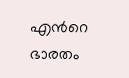എന്‍റെ ഭാരതം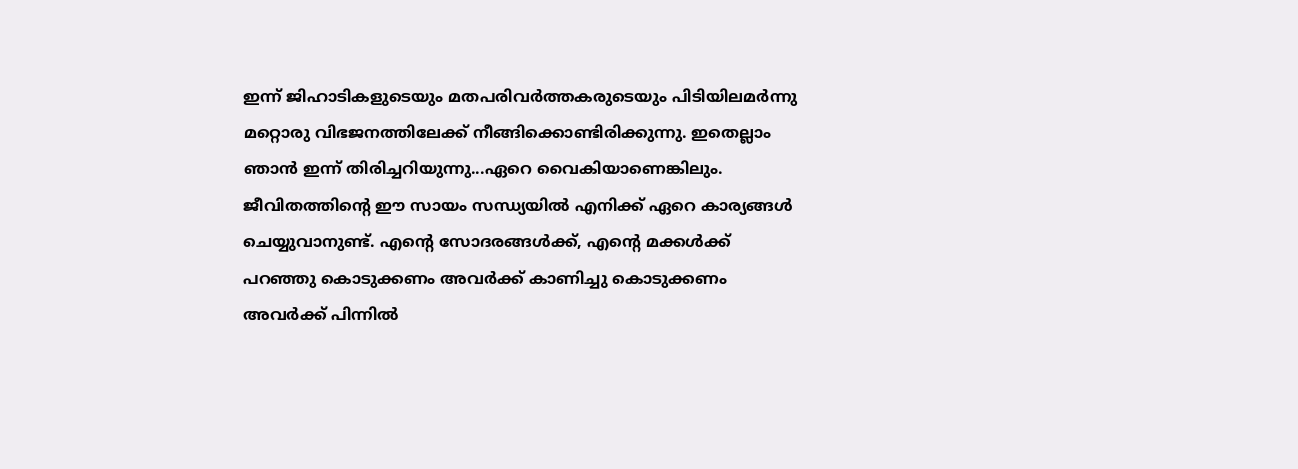ഇന്ന് ജിഹാടികളുടെയും മതപരിവര്‍ത്തകരുടെയും പിടിയിലമര്‍ന്നു മറ്റൊരു വിഭജനത്തിലേക്ക് നീങ്ങിക്കൊണ്ടിരിക്കുന്നു. ഇതെല്ലാം ഞാന്‍ ഇന്ന് തിരിച്ചറിയുന്നു...ഏറെ വൈകിയാണെങ്കിലും. ജീവിതത്തിന്‍റെ ഈ സായം സന്ധ്യയില്‍ എനിക്ക് ഏറെ കാര്യങ്ങള്‍ ചെയ്യുവാനുണ്ട്. എന്‍റെ സോദരങ്ങള്‍ക്ക്, എന്‍റെ മക്കള്‍ക്ക്‌ പറഞ്ഞു കൊടുക്കണം അവര്‍ക്ക് കാണിച്ചു കൊടുക്കണം അവര്‍ക്ക് പിന്നില്‍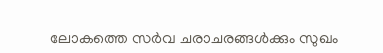ലോകത്തെ സര്‍വ ചരാചരങ്ങള്‍ക്കും സുഖം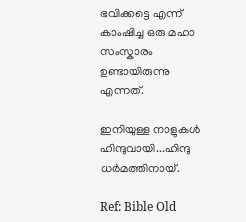ഭവിക്കട്ടെ എന്ന് കാംഷിച്ച ഒരു മഹാ സംസ്കാരം ഉണ്ടായിരുന്നു എന്നത്.

ഇനിയുള്ള നാളുകള്‍ ഹിന്ദുവായി...ഹിന്ദു ധര്‍മത്തിനായ്.

Ref: Bible Old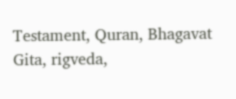Testament, Quran, Bhagavat Gita, rigveda,